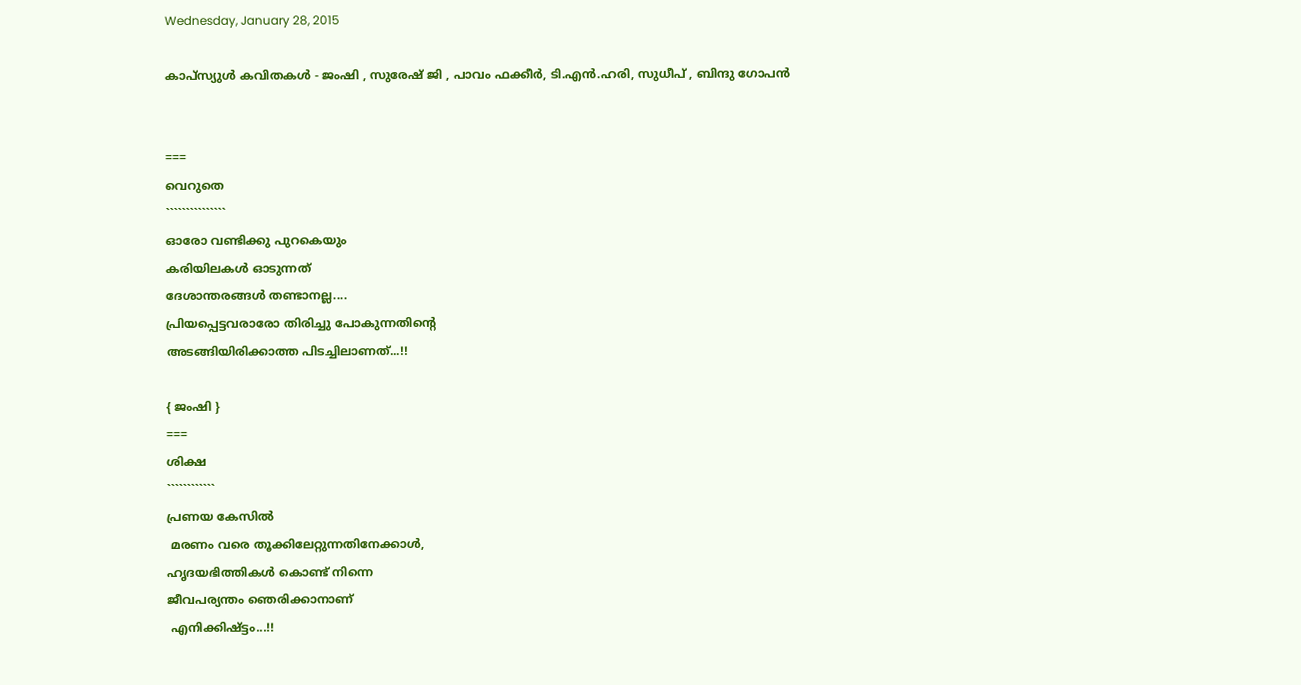Wednesday, January 28, 2015

കാപ്സ്യുൾ കവിതകൾ - ജംഷി , സുരേഷ് ജി , പാവം ഫക്കീർ, ടി.എന്‍.ഹരി, സുധീപ് , ബിന്ദു ഗോപൻ


===
വെറുതെ
```````````````
ഓരോ വണ്ടിക്കു പുറകെയും
കരിയിലകൾ ഓടുന്നത്
ദേശാന്തരങ്ങൾ തണ്ടാനല്ല....
പ്രിയപ്പെട്ടവരാരോ തിരിച്ചു പോകുന്നതിന്റെ
അടങ്ങിയിരിക്കാത്ത പിടച്ചിലാണത്...!!

{ ജംഷി }
===
ശിക്ഷ
````````````
പ്രണയ കേസിൽ
 മരണം വരെ തൂക്കിലേറ്റുന്നതിനേക്കാൾ,
ഹൃദയഭിത്തികൾ കൊണ്ട് നിന്നെ
ജീവപര്യന്തം ഞെരിക്കാനാണ്
 എനിക്കിഷ്ട്ടം...!!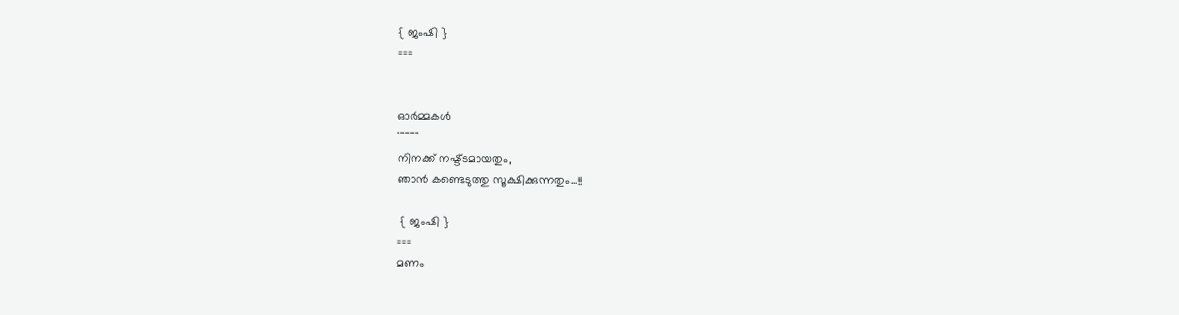{ ജംഷി }
===


ഓർമ്മകൾ
`````````````````
നിനക്ക് നഷ്ട്ടമായതും,
ഞാൻ കണ്ടെടുത്തു സൂക്ഷിക്കുന്നതും...!!

 { ജംഷി }
===
മണം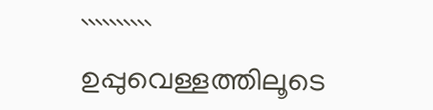``````````
ഉപ്പുവെള്ളത്തിലൂടെ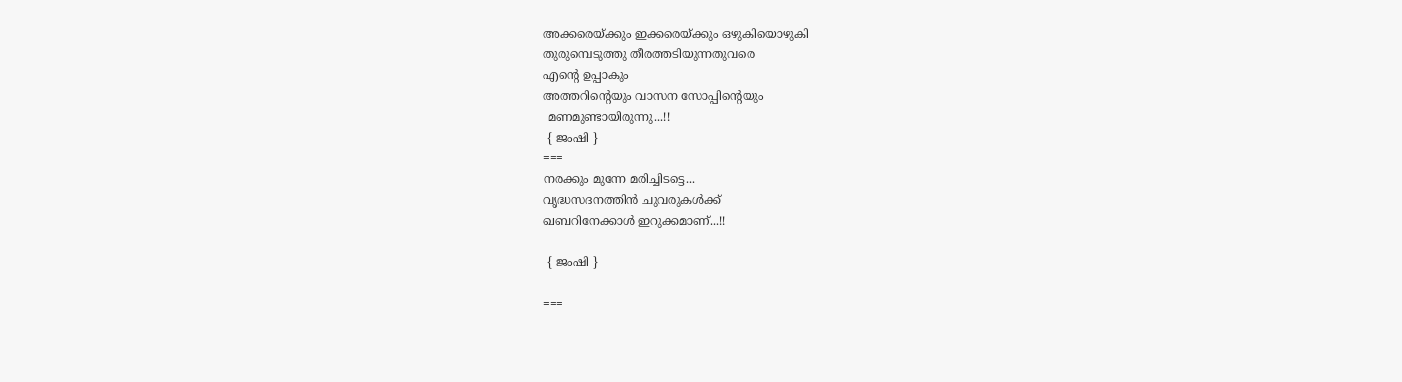അക്കരെയ്ക്കും ഇക്കരെയ്ക്കും ഒഴുകിയൊഴുകി
തുരുമ്പെടുത്തു തീരത്തടിയുന്നതുവരെ
എന്റെ ഉപ്പാകും
അത്തറിന്റെയും വാസന സോപ്പിന്റെയും
 മണമുണ്ടായിരുന്നു...!!
 { ജംഷി }
===
നരക്കും മുന്നേ മരിച്ചിടട്ടെ...
വൃദ്ധസദനത്തിൻ ചുവരുകൾക്ക്
ഖബറിനേക്കാൾ ഇറുക്കമാണ്...!!

 { ജംഷി }

===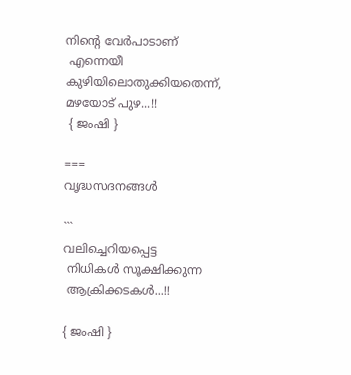നിന്റെ വേർപാടാണ്
 എന്നെയീ കുഴിയിലൊതുക്കിയതെന്ന്,
മഴയോട് പുഴ...!!
 { ജംഷി }

===
വൃദ്ധസദനങ്ങൾ

```
വലിച്ചെറിയപ്പെട്ട
 നിധികൾ സൂക്ഷിക്കുന്ന
 ആക്രിക്കടകൾ...!!

{ ജംഷി }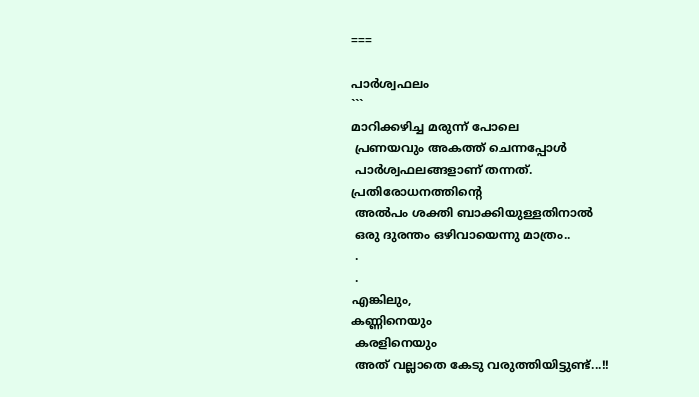===

പാർശ്വഫലം
```
മാറിക്കഴിച്ച മരുന്ന് പോലെ
 പ്രണയവും അകത്ത് ചെന്നപ്പോൾ
 പാർശ്വഫലങ്ങളാണ് തന്നത്.
പ്രതിരോധനത്തിന്റെ
 അൽപം ശക്തി ബാക്കിയുള്ളതിനാൽ
 ഒരു ദുരന്തം ഒഴിവായെന്നു മാത്രം..
 .
 .
എങ്കിലും,
കണ്ണിനെയും
 കരളിനെയും
 അത് വല്ലാതെ കേടു വരുത്തിയിട്ടുണ്ട്...!!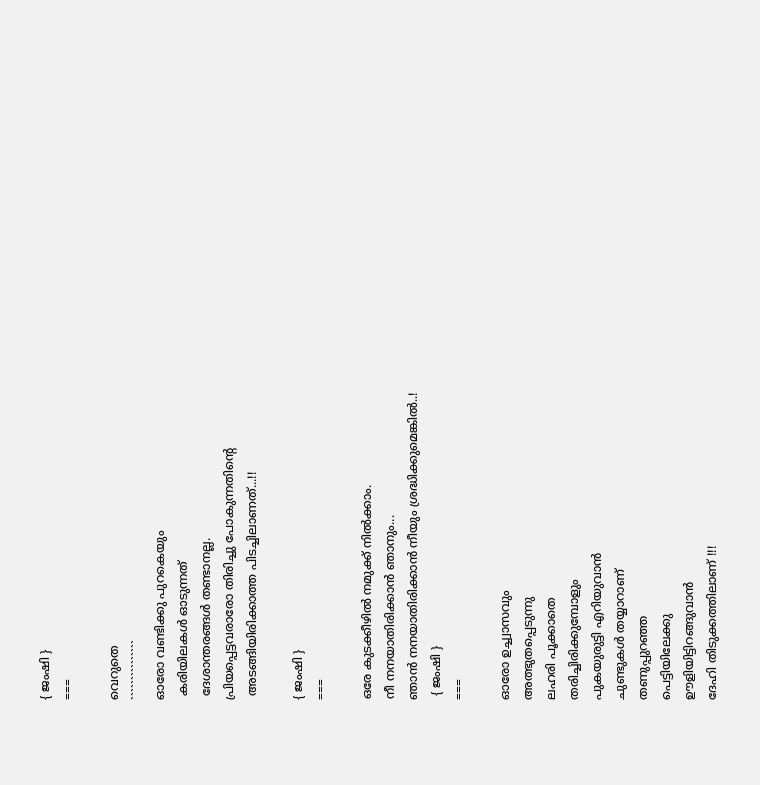{ ജംഷി }
===

വെറുതെ
```````````````
ഓരോ വണ്ടിക്കു പുറകെയും
 കരിയിലകൾ ഓടുന്നത്
 ദേശാന്തരങ്ങൾ തണ്ടാനല്ല.
പ്രിയപ്പെട്ടവരാരോ തിരിച്ചു പോകുന്നതിന്റെ
 അടങ്ങിയിരിക്കാത്ത പിടച്ചിലാണത്...!!

{ ജംഷി }
===

ഒരേ കുടക്കീഴിൽ നമുക്ക് നിൽക്കാം.
നീ നനയാതിരിക്കാൻ ഞാനും...
ഞാൻ നനയാതിരിക്കാൻ നീയും ശ്രദ്ധിക്കുമെങ്കിൽ..!
 { ജംഷി }
===

ഓരോ ഉച്ച്വാസവും
അത്ഭുതപ്പെടുന്നു
ലഹരി പൂക്കാതെ
തരിച്ചിരിക്കുമ്പോളും
പുകയുരുട്ടി എറിയുവാൻ
ചുണ്ടുകൾ തയ്യാറാണ്
തണുപ്പുറഞ്ഞ
പെട്ടിയിലേക്കു
ഊളിയിട്ടിറങ്ങുവാൻ
ദേഹി തിടുക്കത്തിലാണ് !!!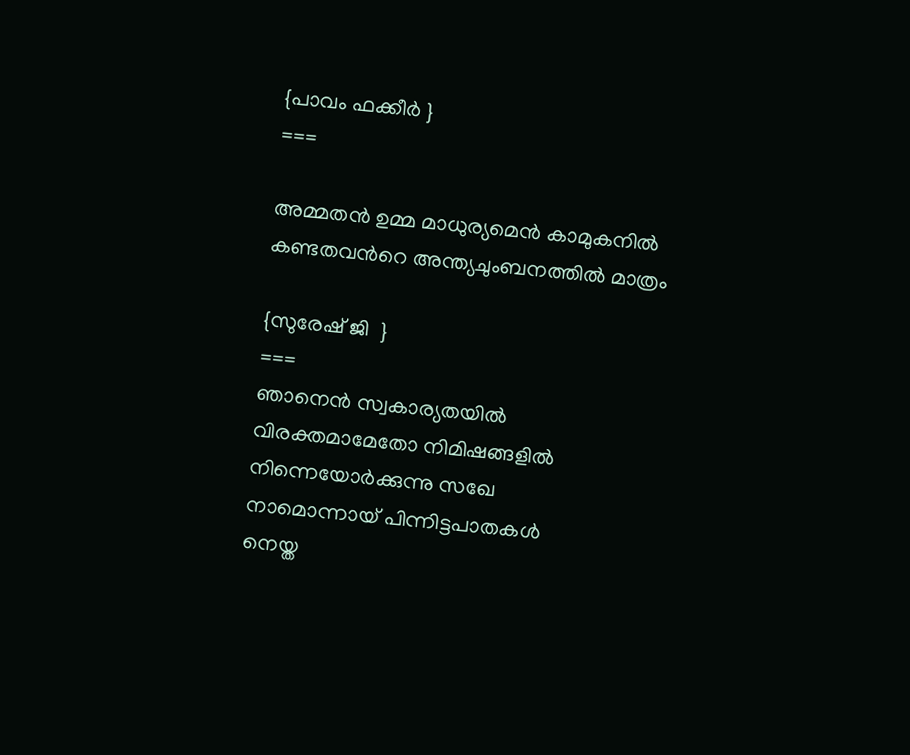{പാവം ഫക്കീർ }
===

അമ്മതന്‍ ഉമ്മ മാധുര്യമെന്‍ കാമുകനില്‍
കണ്ടതവന്‍റെ അന്ത്യചുംബനത്തില്‍ മാത്രം

{സുരേഷ് ജി  }
===
ഞാനെന്‍ സ്വകാര്യതയില്‍
വിരക്തമാമേതോ നിമിഷങ്ങളില്‍
നിന്നെയോര്‍ക്കുന്നു സഖേ
നാമൊന്നായ് പിന്നിട്ടപാതകള്‍
നെയ്ത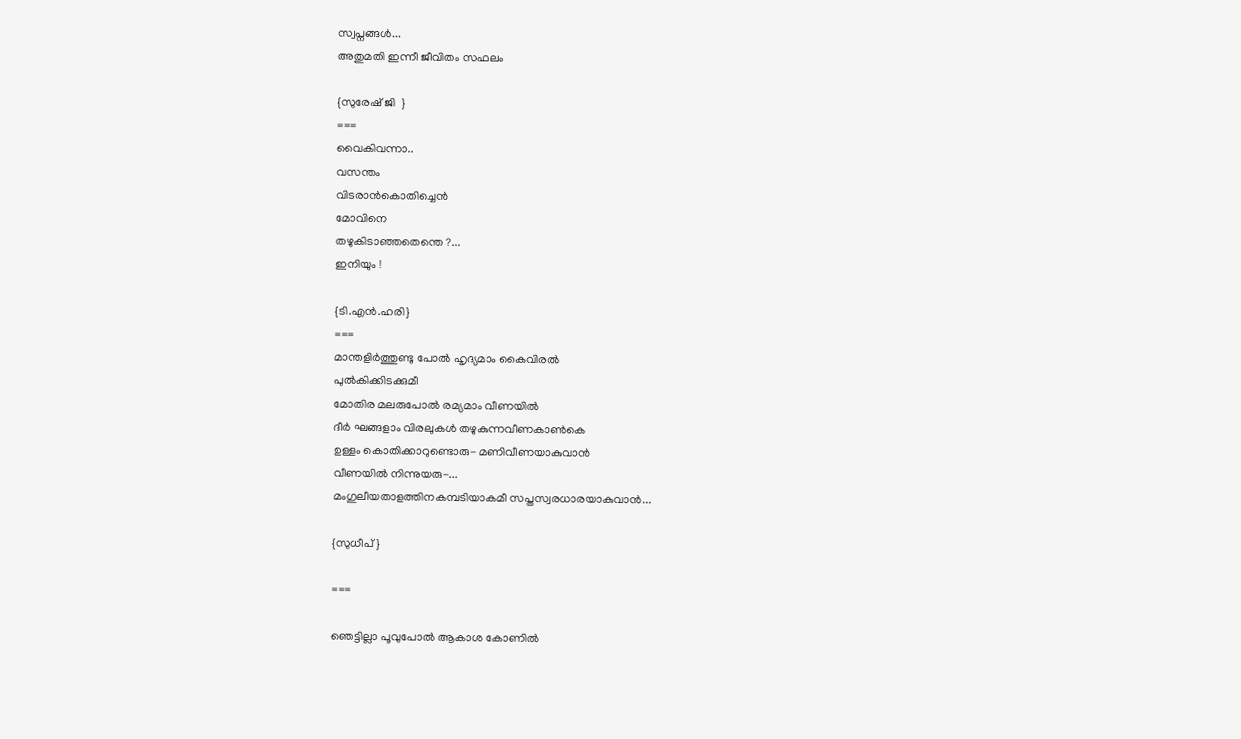സ്വപ്നങ്ങള്‍...
അതുമതി ഇന്നീ ജീവിതം സഫലം

{സുരേഷ് ജി  }
===
വൈകിവന്നാ..
വസന്തം
വിടരാന്‍കൊതിച്ചെന്‍
മോവിനെ
തഴുകിടാഞ്ഞതെന്തെ ?...
ഇനിയും !

{ടി.എന്‍.ഹരി}
===
മാന്തളിർത്തുണ്ടു പോൽ ഹൃദ്യമാം കൈവിരൽ
പുൽകിക്കിടക്കുമീ
മോതിര മലരുപോൽ രമ്യമാം വീണയിൽ
ദീർ ഘങ്ങളാം വിരലുകൾ തഴുകുന്നവീണകാൺകെ
ഉള്ളം കൊതിക്കാറുണ്ടൊരു- മണിവീണയാകുവാൻ
വീണയിൽ നിന്നുയരു-...
മംഗുലീയതാളത്തിനകമ്പടിയാകമീ സപ്തസ്വരധാരയാകുവാൻ...

{സുധീപ് }

===

ഞെട്ടില്ലാ പൂവുപോൽ ആകാശ കോണിൽ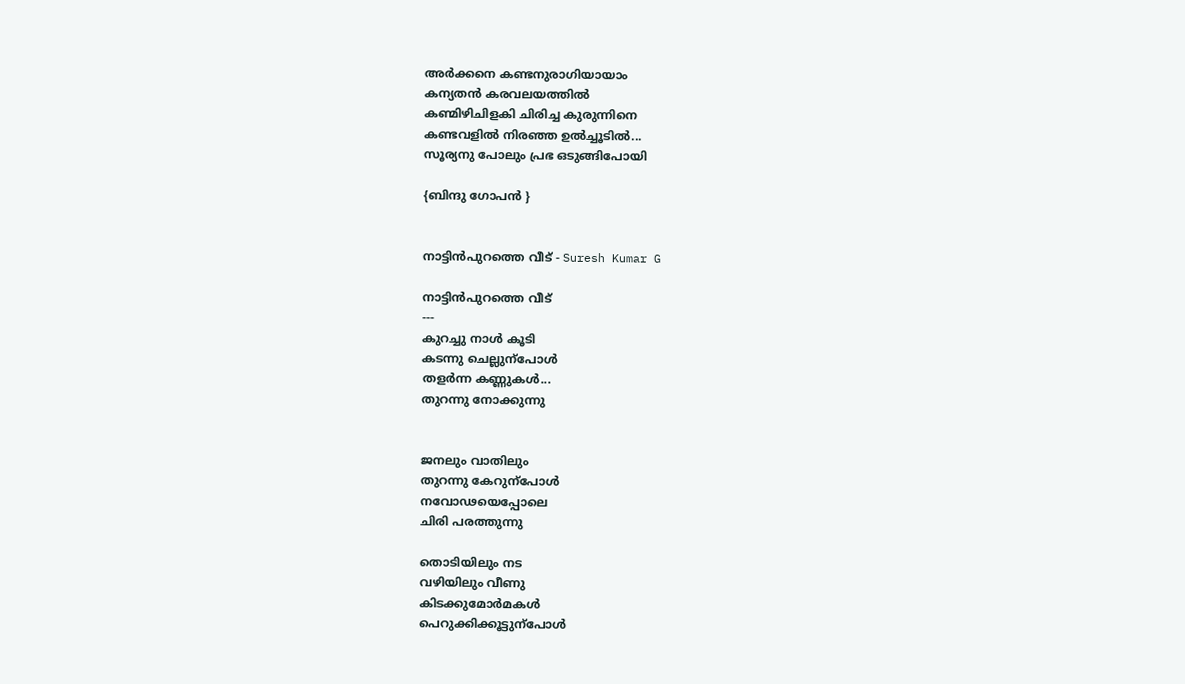അർക്കനെ കണ്ടനുരാഗിയായാം
കന്യതൻ കരവലയത്തിൽ
കണ്മിഴിചിളകി ചിരിച്ച കുരുന്നിനെ
കണ്ടവളിൽ നിരഞ്ഞ ഉൽച്ചൂടിൽ...
സൂര്യനു പോലും പ്രഭ ഒടുങ്ങിപോയി

{ബിന്ദു ഗോപൻ }


നാട്ടിൻപുറത്തെ വീട് - Suresh Kumar G

നാട്ടിൻപുറത്തെ വീട്
---
കുറച്ചു നാൾ കൂടി
കടന്നു ചെല്ലുന്പോൾ
തളർന്ന കണ്ണുകൾ...
തുറന്നു നോക്കുന്നു


ജനലും വാതിലും
തുറന്നു കേറുന്പോൾ
നവോഢയെപ്പോലെ
ചിരി പരത്തുന്നു

തൊടിയിലും നട
വഴിയിലും വീണു
കിടക്കുമോർമകൾ
പെറുക്കിക്കൂട്ടുന്പോൾ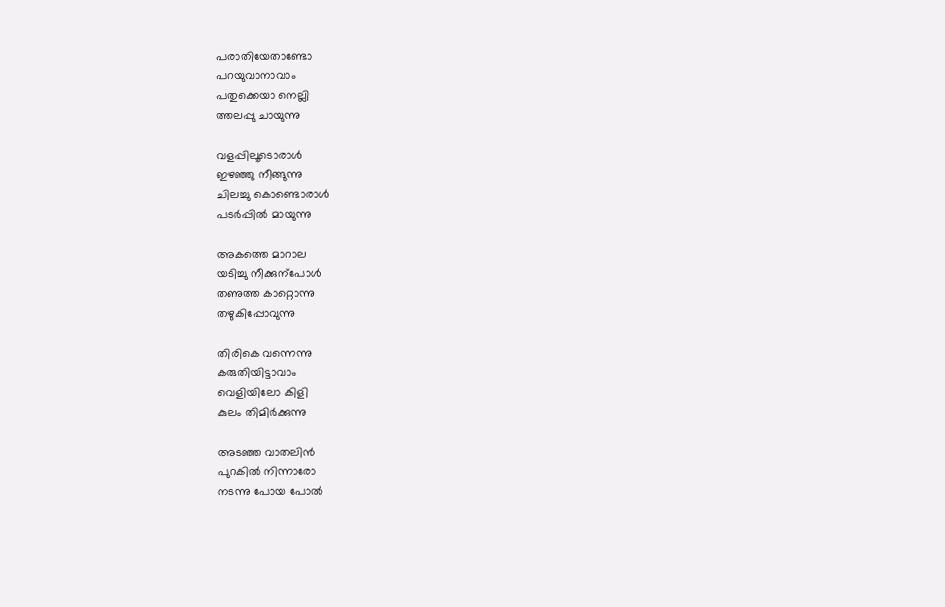പരാതിയേതാണ്ടോ
പറയുവാനാവാം
പതുക്കെയാ നെല്ലി
ത്തലപ്പു ചായുന്നു

വളപ്പിലൂടൊരാൾ
ഇഴഞ്ഞു നീങ്ങുന്നു
ചിലച്ചു കൊണ്ടൊരാൾ
പടർപ്പിൽ മായുന്നു

അകത്തെ മാറാല
യടിച്ചു നീക്കുന്പോൾ
തണുത്ത കാറ്റൊന്നു
തഴുകിപ്പോവുന്നു

തിരികെ വന്നെന്നു
കരുതിയിട്ടാവാം
വെളിയിലോ കിളി
കുലം തിമിർക്കുന്നു

അടഞ്ഞ വാതലിൻ
പുറകിൽ നിന്നാരോ
നടന്നു പോയ പോൽ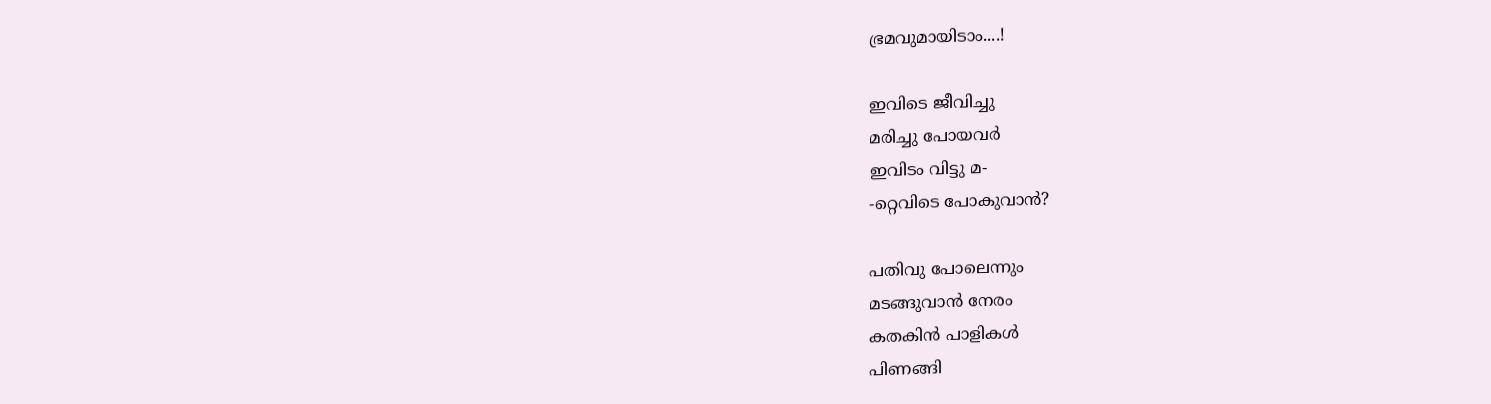ഭ്രമവുമായിടാം....!

ഇവിടെ ജീവിച്ചു
മരിച്ചു പോയവർ
ഇവിടം വിട്ടു മ-
-റ്റെവിടെ പോകുവാൻ?

പതിവു പോലെന്നും
മടങ്ങുവാൻ നേരം
കതകിൻ പാളികൾ
പിണങ്ങി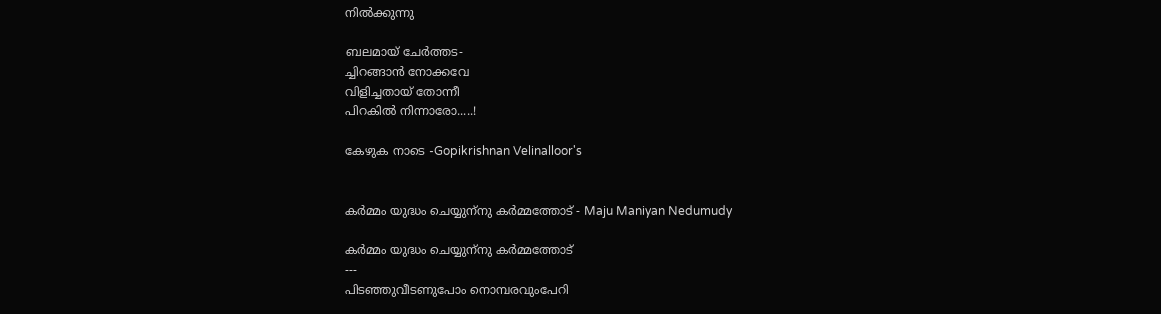നിൽക്കുന്നു

ബലമായ് ചേർത്തട-
ച്ചിറങ്ങാൻ നോക്കവേ
വിളിച്ചതായ് തോന്നീ
പിറകിൽ നിന്നാരോ.....!

കേഴുക നാടെ -Gopikrishnan Velinalloor's


കർമ്മം യുദ്ധം ചെയ്യുന്‌നു കർമ്മത്തോട് - Maju Maniyan Nedumudy

കർമ്മം യുദ്ധം ചെയ്യുന്‌നു കർമ്മത്തോട്
---
പിടഞ്ഞുവീടണുപോം നൊമ്പരവുംപേറി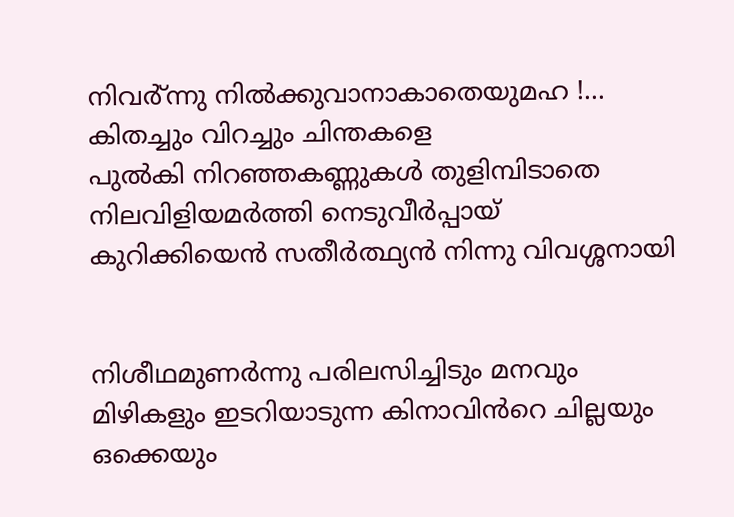നിവർ്ന്നു നിൽക്കുവാനാകാതെയുമഹ !...
കിതച്ചും വിറച്ചും ചിന്തകളെ
പുൽകി നിറഞ്ഞകണ്ണുകൾ തുളിമ്പിടാതെ
നിലവിളിയമർത്തി നെടുവീർപ്പായ്
കുറിക്കിയെൻ സതീർത്ഥ്യൻ നിന്നു വിവശ്ശനായി


നിശീഥമുണർന്നു പരിലസിച്ചിടും മനവും
മിഴികളും ഇടറിയാടുന്ന കിനാവിൻറെ ചില്ലയും
ഒക്കെയും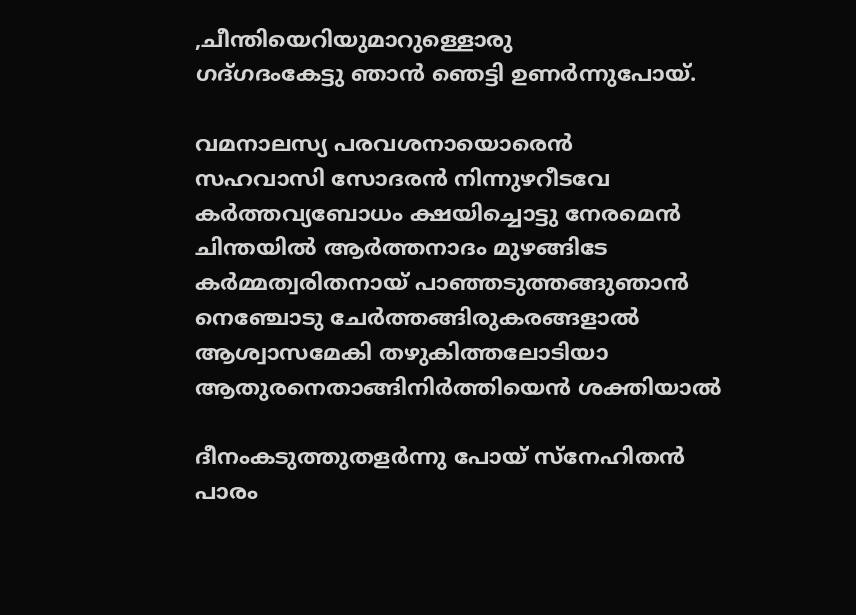,ചീന്തിയെറിയുമാറുള്ളൊരു
ഗദ്ഗദംകേട്ടു ഞാൻ ഞെട്ടി ഉണർന്നുപോയ്.

വമനാലസ്യ പരവശനായൊരെൻ
സഹവാസി സോദരൻ നിന്നുഴറീടവേ
കർത്തവ്യബോധം ക്ഷയിച്ചൊട്ടു നേരമെൻ
ചിന്തയിൽ ആർത്തനാദം മുഴങ്ങിടേ
കർമ്മത്വരിതനായ് പാഞ്ഞടുത്തങ്ങുഞാൻ
നെഞ്ചോടു ചേർത്തങ്ങിരുകരങ്ങളാൽ
ആശ്വാസമേകി തഴുകിത്തലോടിയാ
ആതുരനെതാങ്ങിനിർത്തിയെൻ ശക്തിയാൽ

ദീനംകടുത്തുതളർന്നു പോയ് സ്നേഹിതൻ
പാരം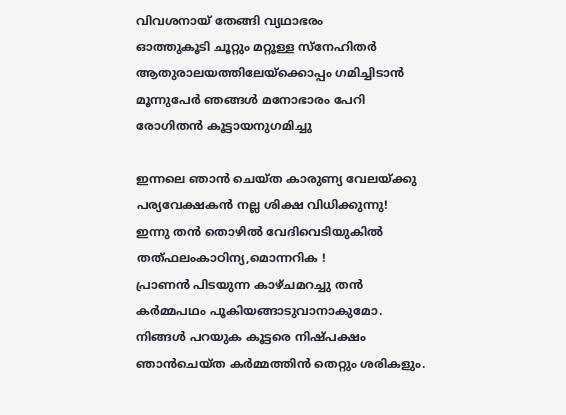വിവശനായ് തേങ്ങി വ്യഥാഭരം
ഓത്തുകൂടി ചൂറ്റും മറ്റൂള്ള സ്നേഹിതർ
ആതുരാലയത്തിലേയ്ക്കൊപ്പം ഗമിച്ചിടാൻ
മൂന്നുപേർ ഞങ്ങൾ മനോഭാരം പേറി
രോഗിതൻ കൂട്ടായനുഗമിച്ചു

ഇന്നലെ ഞാൻ ചെയ്ത കാരുണ്യ വേലയ്ക്കു
പര്യവേക്ഷകൻ നല്ല ശിക്ഷ വിധിക്കുന്നു!
ഇന്നു തൻ തൊഴിൽ വേദിവെടിയുകിൽ
തത്ഫലംകാഠിന്യ,മൊന്നറിക !
പ്രാണൻ പിടയുന്ന കാഴ്ചമറച്ചു തൻ
കർമ്മപഥം പൂകിയങ്ങാടുവാനാകുമോ.
നിങ്ങൾ പറയുക കൂട്ടരെ നിഷ്പക്ഷം
ഞാൻചെയ്ത കർമ്മത്തിൻ തെറ്റും ശരികളും.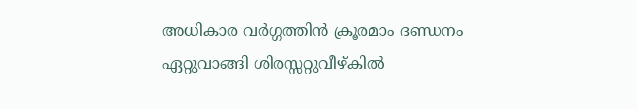അധികാര വർഗ്ഗത്തിൻ ക്രൂരമാം ദണ്ഡനം
ഏറ്റുവാങ്ങി ശിരസ്സറ്റുവീഴ്കിൽ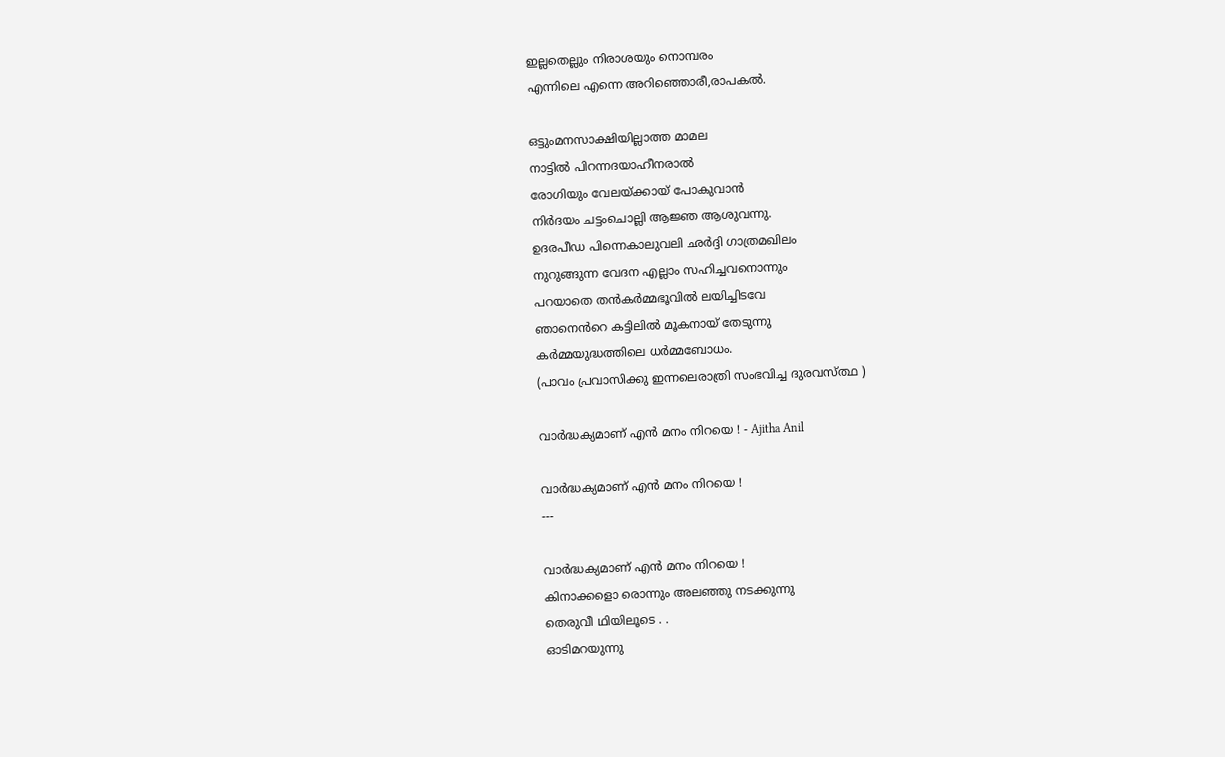ഇല്ലതെല്ലും നിരാശയും നൊമ്പരം
എന്നിലെ എന്നെ അറിഞ്ഞൊരീ,രാപകൽ.

ഒട്ടുംമനസാക്ഷിയില്ലാത്ത മാമല
നാട്ടിൽ പിറന്നദയാഹീനരാൽ
രോഗിയും വേലയ്ക്കായ് പോകുവാൻ
നിർദയം ചട്ടംചൊല്ലി ആജ്ഞ ആശുവന്നു.
ഉദരപീഡ പിന്നെകാലുവലി ഛർദ്ദി ഗാത്രമഖിലം
നുറുങ്ങുന്ന വേദന എല്ലാം സഹിച്ചവനൊന്നും
പറയാതെ തൻകർമ്മഭൂവിൽ ലയിച്ചിടവേ
ഞാനെൻറെ കട്ടിലിൽ മൂകനായ് തേടുന്നു
കർമ്മയുദ്ധത്തിലെ ധർമ്മബോധം.
(പാവം പ്രവാസിക്കു ഇന്നലെരാത്രി സംഭവിച്ച ദുരവസ്ത്ഥ )

വാർദ്ധക്യമാണ് എൻ മനം നിറയെ ! - Ajitha Anil

വാർദ്ധക്യമാണ് എൻ മനം നിറയെ !
---

വാർദ്ധക്യമാണ് എൻ മനം നിറയെ !
കിനാക്കളൊ രൊന്നും അലഞ്ഞു നടക്കുന്നു
തെരുവീ ഥിയിലൂടെ . .
ഓടിമറയുന്നു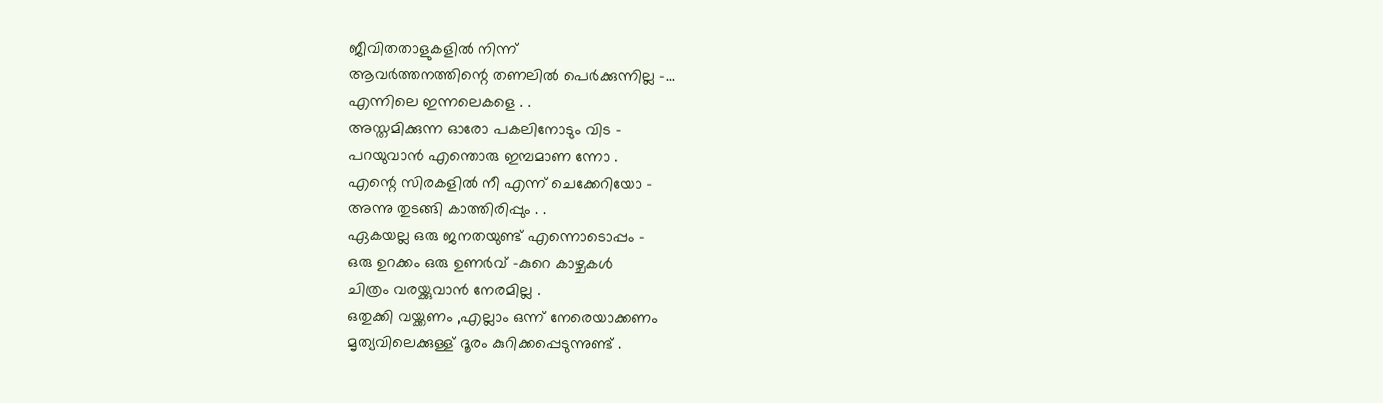ജീവിതതാളുകളിൽ നിന്ന്
ആവർത്തനത്തിന്റെ തണലിൽ പെർക്കുന്നില്ല -...
എന്നിലെ ഇന്നലെകളെ . .
അസ്തമിക്കുന്ന ഓരോ പകലിനോടും വിട -
പറയുവാൻ എന്തൊരു ഇമ്പമാണ ന്നോ .
എന്റെ സിരകളിൽ നീ എന്ന് ചെക്കേറിയോ -
അന്നു തുടങ്ങി കാത്തിരിപ്പും . .
ഏകയല്ല ഒരു ജനതയുണ്ട് എന്നൊടൊപ്പം -
ഒരു ഉറക്കം ഒരു ഉണർവ് -കുറെ കാഴ്ചകൾ
ചിത്രം വരയ്ക്കുവാൻ നേരമില്ല .
ഒതുക്കി വയ്ക്കണം ,എല്ലാം ഒന്ന് നേരെയാക്കണം
മൃത്യവിലെക്കുള്ള് ദൂരം കുറിക്കപ്പെടുന്നുണ്ട് .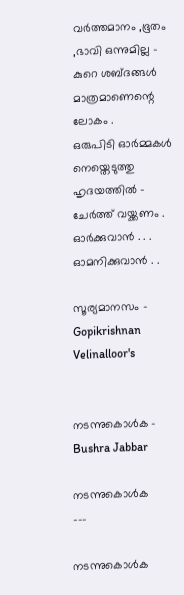വർത്തമാനം ,ഭൂതം ,ഭാവി ഒന്നുമില്ല -
കുറെ ശബ്ദങ്ങൾ മാത്രമാണെന്റെ ലോകം .
ഒരുപിടി ഓർമ്മകൾ നെയ്തെടുത്തു ഹൃദയത്തിൽ -
ചേർത്ത് വയ്ക്കണം .
ഓർക്കുവാൻ . . . ഓമനിക്കുവാൻ . .

സൂര്യമാനസം - Gopikrishnan Velinalloor's


നടന്നുകൊൾക - Bushra Jabbar

നടന്നുകൊൾക
---

നടന്നുകൊൾക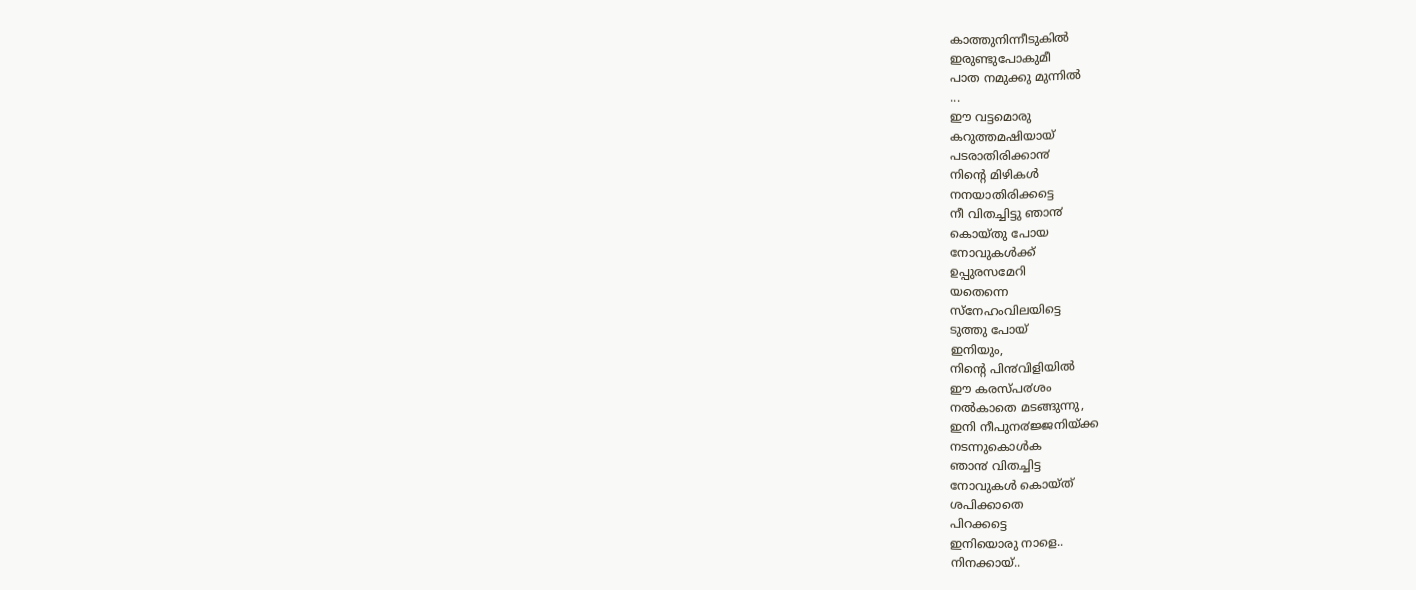കാത്തുനിന്നീടുകിൽ
ഇരുണ്ടുപോകുമീ
പാത നമുക്കു മുന്നിൽ
...
ഈ വട്ടമൊരു
കറുത്തമഷിയായ്
പടരാതിരിക്കാ൯
നിന്‍റെ മിഴികൾ
നനയാതിരിക്കട്ടെ
നീ വിതച്ചിട്ടു ഞാ൯
കൊയ്തു പോയ
നോവുകൾക്ക്
ഉപ്പുരസമേറി
യതെന്നെ
സ്നേഹംവിലയിട്ടെ
ടുത്തു പോയ്
ഇനിയും,
നിന്‍റെ പി൯വിളിയിൽ
ഈ കരസ്പ൪ശം
നൽകാതെ മടങ്ങുന്നു,
ഇനി നീപുന൪ജ്ജനിയ്ക്ക
നടന്നുകൊൾക
ഞാ൯ വിതച്ചിട്ട
നോവുകൾ കൊയ്ത്
ശപിക്കാതെ
പിറക്കട്ടെ
ഇനിയൊരു നാളെ..
നിനക്കായ്..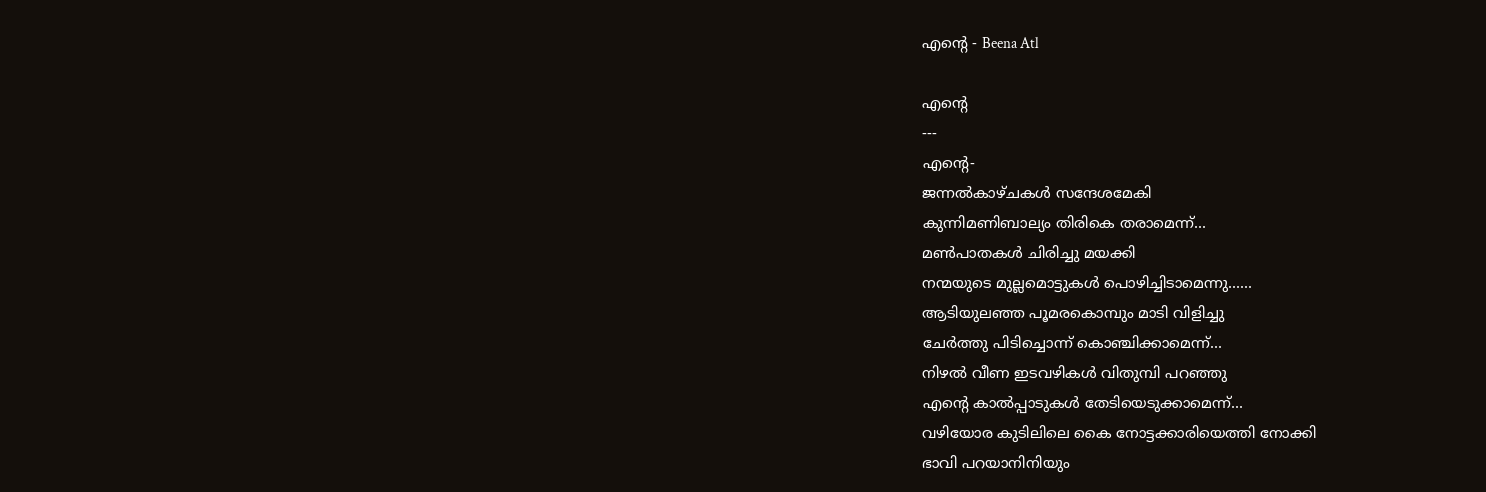എന്റെ - Beena Atl

എന്റെ
---
എന്റെ-
ജന്നല്‍കാഴ്ചകള്‍ സന്ദേശമേകി
കുന്നിമണിബാല്യം തിരികെ തരാമെന്ന്...
മണ്‍പാതകള്‍ ചിരിച്ചു മയക്കി
നന്മയുടെ മുല്ലമൊട്ടുകള്‍ പൊഴിച്ചിടാമെന്നു......
ആടിയുലഞ്ഞ പൂമരകൊമ്പും മാടി വിളിച്ചു
ചേര്‍ത്തു പിടിച്ചൊന്ന് കൊഞ്ചിക്കാമെന്ന്...
നിഴല്‍ വീണ ഇടവഴികള്‍ വിതുമ്പി പറഞ്ഞു
എന്‍റെ കാല്‍പ്പാടുകള്‍ തേടിയെടുക്കാമെന്ന്...
വഴിയോര കുടിലിലെ കൈ നോട്ടക്കാരിയെത്തി നോക്കി
ഭാവി പറയാനിനിയും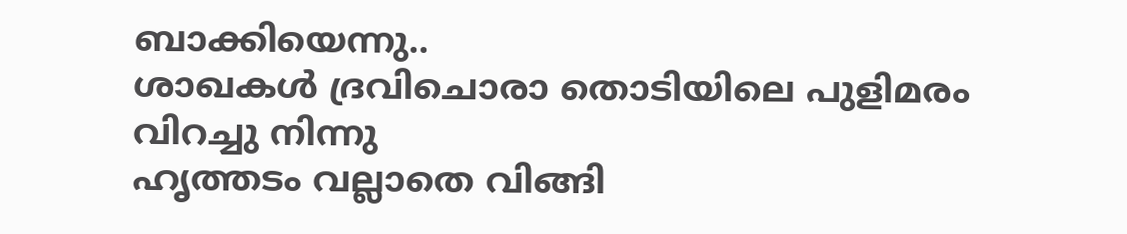ബാക്കിയെന്നു..
ശാഖകള്‍ ദ്രവിചൊരാ തൊടിയിലെ പുളിമരം വിറച്ചു നിന്നു
ഹൃത്തടം വല്ലാതെ വിങ്ങി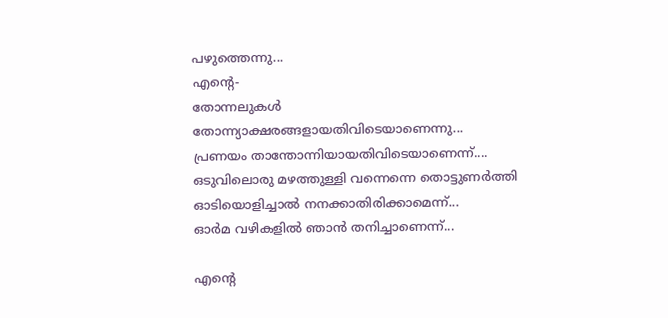പഴുത്തെന്നു...
എന്‍റെ-
തോന്നലുകള്‍ തോന്ന്യാക്ഷരങ്ങളായതിവിടെയാണെന്നു...
പ്രണയം താന്തോന്നിയായതിവിടെയാണെന്ന്....
ഒടുവിലൊരു മഴത്തുള്ളി വന്നെന്നെ തൊട്ടുണര്‍ത്തി
ഓടിയൊളിച്ചാല്‍ നനക്കാതിരിക്കാമെന്ന്...
ഓര്‍മ വഴികളില്‍ ഞാന്‍ തനിച്ചാണെന്ന്...

എന്റെ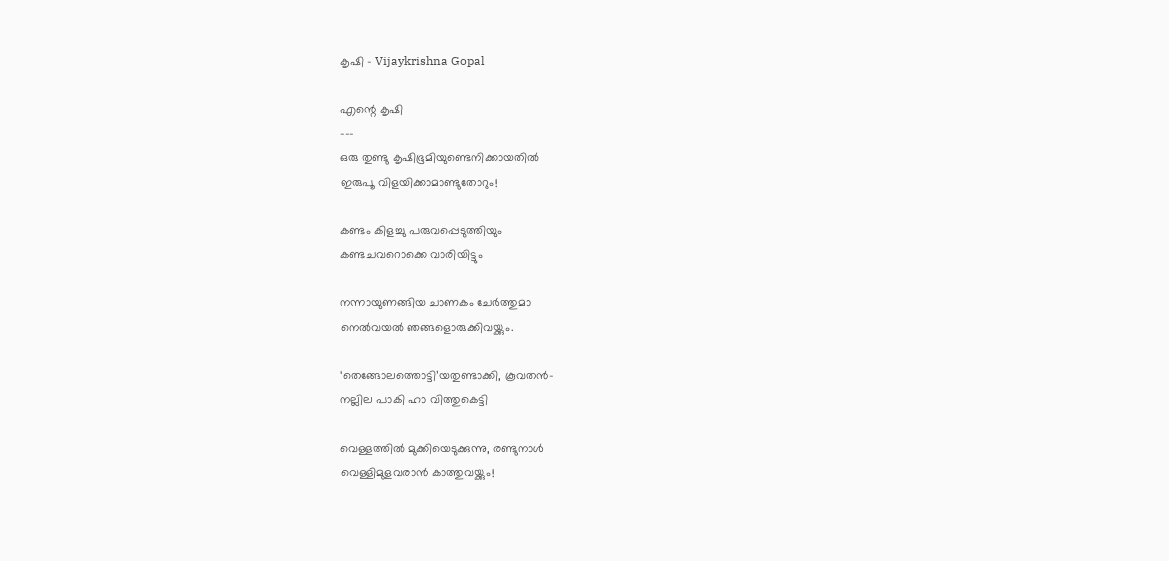കൃഷി - Vijaykrishna Gopal

എന്റെ കൃഷി
---
ഒരു തുണ്ടു കൃഷിഭൂമിയുണ്ടെനിക്കായതിൽ
ഇരുപൂ വിളയിക്കാമാണ്ടുതോറും!

കണ്ടം കിളച്ചു പരുവപ്പെടുത്തിയും
കണ്ടചവറൊക്കെ വാരിയിട്ടും

നന്നായുണങ്ങിയ ചാണകം ചേർത്തുമാ
നെൽവയൽ ഞങ്ങളൊരുക്കിവയ്ക്കും.

‘തെങ്ങോലത്തൊട്ടി’യതുണ്ടാക്കി, കൂവതൻ-
നല്ലില പാകി ഹാ വിത്തുകെട്ടി

വെള്ളത്തിൽ മുക്കിയെടുക്കുന്നു, രണ്ടുനാൾ
വെള്ളിമുളവരാൻ കാത്തുവയ്ക്കും!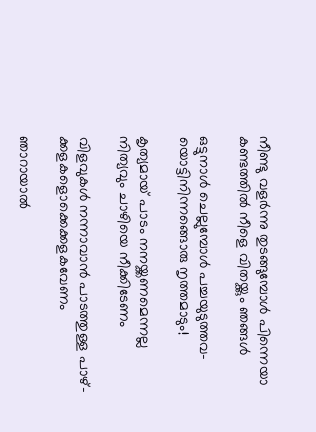നീണ്ടു വളർന്നു തുടങ്ങുമ്പോൾ പിന്നെയാ
കണ്ടത്തിൽ നീളെ വിതയ്ക്കും ഞങ്ങൾ

ഒട്ടുനാൾ ചെല്ലുമ്പോൾ പച്ചയുടുത്തവ-
യൊട്ടിനിന്നങ്ങൊരു നൃത്തമാടും!

കൃത്യമായ് പാടം നനയ്ക്കണമെന്നല്ല
നിത്യവും ചാഴിയെ നീക്കിടേണം

വിളവുകൾ നന്നാവാൻ പാടത്തുള്ള പാഴ്-
ക്കളകളൊക്കെക്കളകവേണം

ഞാറായാൽ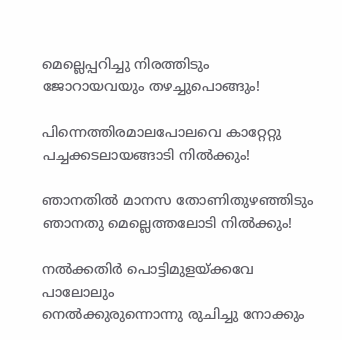മെല്ലെപ്പറിച്ചു നിരത്തിടും
ജോറായവയും തഴച്ചുപൊങ്ങും!

പിന്നെത്തിരമാലപോലവെ കാറ്റേറ്റു
പച്ചക്കടലായങ്ങാടി നിൽക്കും!

ഞാനതിൽ മാനസ തോണിതുഴഞ്ഞിടും
ഞാനതു മെല്ലെത്തലോടി നിൽക്കും!

നൽക്കതിർ പൊട്ടിമുളയ്ക്കവേ പാലോലും
നെൽക്കുരുന്നൊന്നു രുചിച്ചു നോക്കും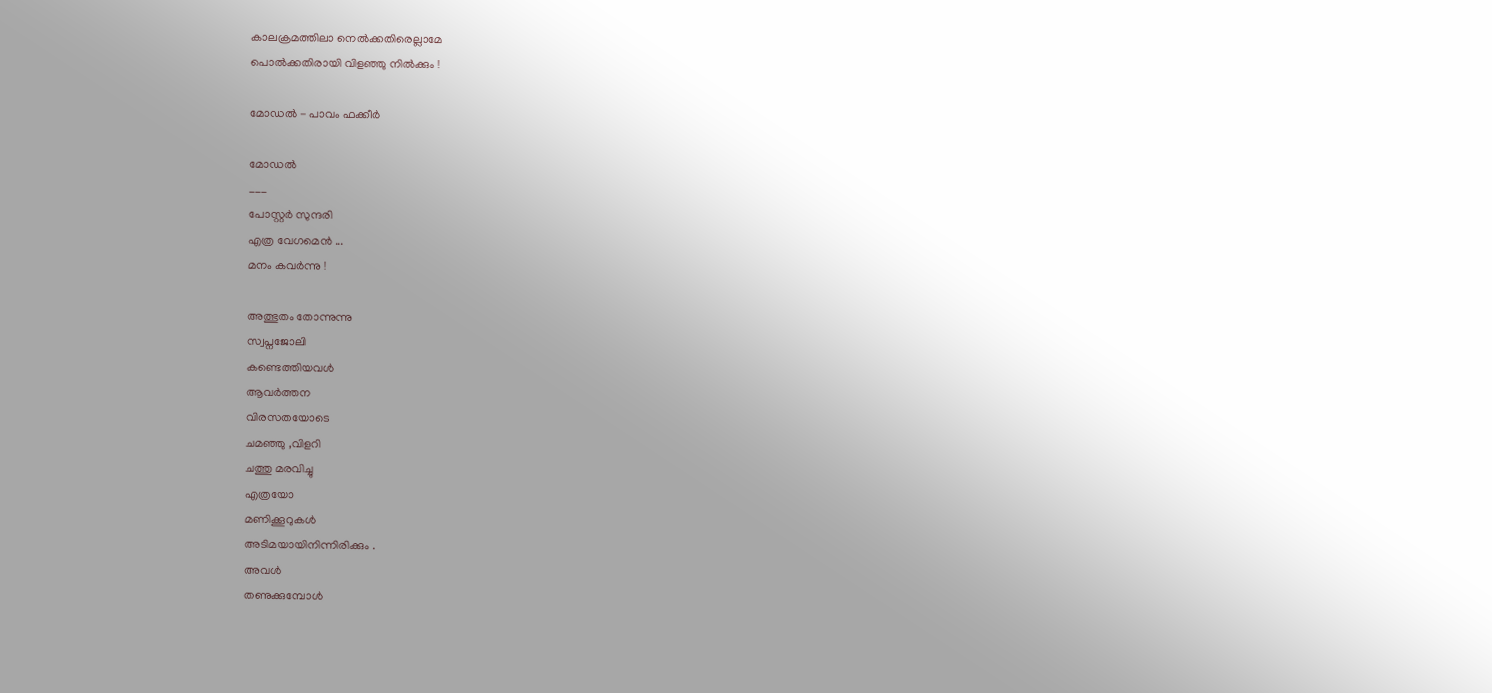കാലക്രമത്തിലാ നെൽക്കതിരെല്ലാമേ
പൊൽക്കതിരായി വിളഞ്ഞു നിൽക്കും !

മോഡൽ - പാവം ഫക്കീർ

മോഡൽ
___
പോസ്റ്റർ സുന്ദരി
എത്ര വേഗമെൻ ...
മനം കവർന്നു !

അത്ഭുതം തോന്നുന്നു
സ്വപ്നജോലി
കണ്ടെത്തിയവൾ
ആവർത്തന
വിരസതയോടെ
ചമഞ്ഞു ,വിളറി
ചത്തു മരവിച്ചു
എത്രയോ
മണിക്കൂറുകൾ
അടിമയായിനിന്നിരിക്കും .
അവൾ
തണുക്കുമ്പോൾ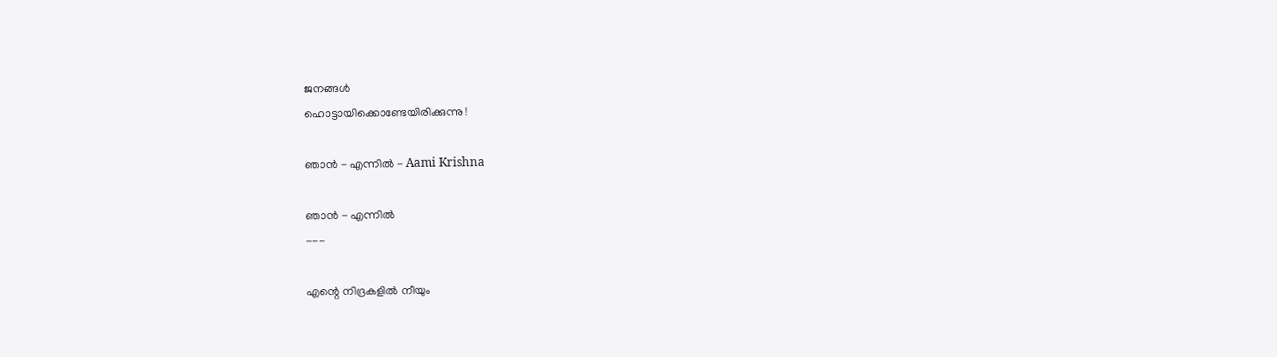ജനങ്ങൾ
ഹൊട്ടായിക്കൊണ്ടേയിരിക്കുന്നു !

ഞാൻ - എന്നിൽ - Aami Krishna

ഞാൻ - എന്നിൽ
---

എന്റെ നിദ്രകളില്‍ നീയും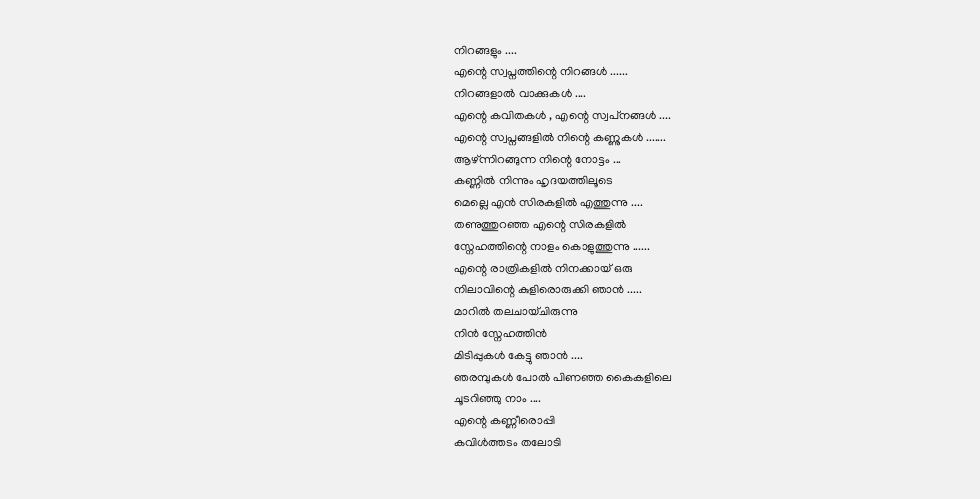നിറങ്ങളും ....
എന്റെ സ്വപ്നത്തിന്റെ നിറങ്ങള്‍ ......
നിറങ്ങളാല്‍ വാക്കുകള്‍ ....
എന്റെ കവിതകള്‍ , എന്റെ സ്വപ്‌നങ്ങള്‍ ....
എന്റെ സ്വപ്നങ്ങളില്‍ നിന്റെ കണ്ണുകള്‍ .......
ആഴ്ന്നിറങ്ങുന്ന നിന്റെ നോട്ടം ...
കണ്ണില്‍ നിന്നും ഹൃദയത്തിലൂടെ
മെല്ലെ എന്‍ സിരകളില്‍ എത്തുന്നു ....
തണുത്തുറഞ്ഞ എന്റെ സിരകളില്‍
സ്നേഹത്തിന്റെ നാളം കൊളുത്തുന്നു ......
എന്റെ രാത്രികളില്‍ നിനക്കായ് ഒരു
നിലാവിന്റെ കുളിരൊരുക്കി ഞാന്‍ .....
മാറില്‍ തലചായ്ചിരുന്നു
നിന്‍ സ്നേഹത്തിന്‍
മിടിപ്പുകള്‍ കേട്ടു ഞാന്‍ ....
ഞരമ്പുകള്‍ പോല്‍ പിണഞ്ഞ കൈകളിലെ
ചൂടറിഞ്ഞു നാം ....
എന്റെ കണ്ണീരൊപ്പി
കവിള്‍ത്തടം തലോടി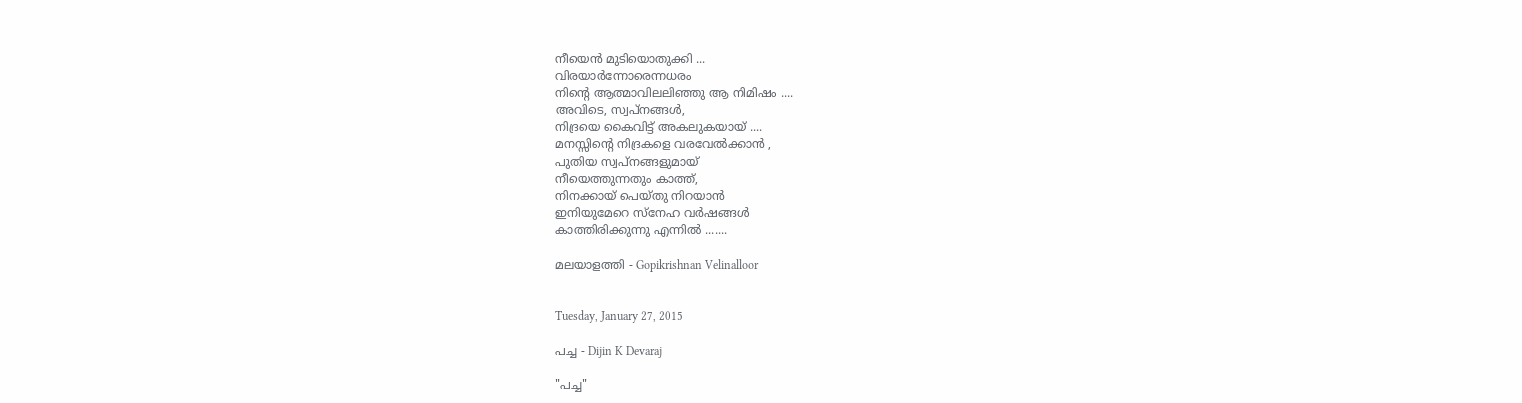നീയെന്‍ മുടിയൊതുക്കി ...
വിരയാര്‍ന്നോരെന്നധരം
നിന്റെ ആത്മാവിലലിഞ്ഞു ആ നിമിഷം ....
അവിടെ, സ്വപ്‌നങ്ങള്‍,
നിദ്രയെ കൈവിട്ട് അകലുകയായ് ....
മനസ്സിന്റെ നിദ്രകളെ വരവേല്‍ക്കാന്‍ ,
പുതിയ സ്വപ്നങ്ങളുമായ്‌
നീയെത്തുന്നതും കാത്ത്,
നിനക്കായ്‌ പെയ്തു നിറയാന്‍
ഇനിയുമേറെ സ്നേഹ വര്‍ഷങ്ങള്‍
കാത്തിരിക്കുന്നു എന്നില്‍ .......

മലയാളത്തി - Gopikrishnan Velinalloor


Tuesday, January 27, 2015

പച്ച - Dijin K Devaraj

"പച്ച"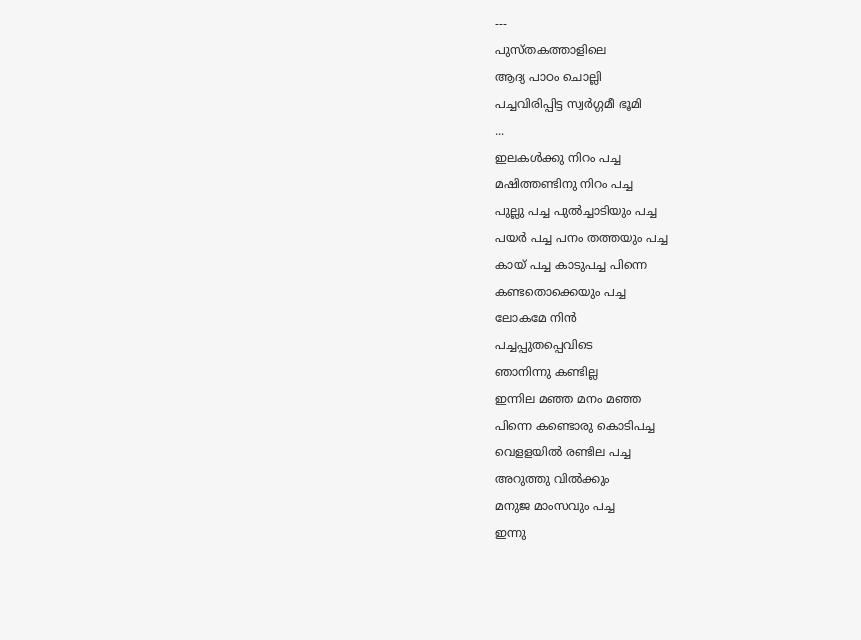---
പുസ്തകത്താളിലെ
ആദ്യ പാഠം ചൊല്ലി
പച്ചവിരിപ്പിട്ട സ്വർഗ്ഗമീ ഭൂമി
...
ഇലകള്‍ക്കു നിറം പച്ച
മഷിത്തണ്ടിനു നിറം പച്ച
പുല്ലു പച്ച പുൽച്ചാടിയും പച്ച
പയർ പച്ച പനം തത്തയും പച്ച
കായ് പച്ച കാടുപച്ച പിന്നെ
കണ്ടതൊക്കെയും പച്ച
ലോകമേ നിൻ
പച്ചപ്പുതപ്പെവിടെ
ഞാനിന്നു കണ്ടില്ല
ഇന്നില മഞ്ഞ മനം മഞ്ഞ
പിന്നെ കണ്ടൊരു കൊടിപച്ച
വെളളയിൽ രണ്ടില പച്ച
അറുത്തു വിൽക്കും
മനുജ മാംസവും പച്ച
ഇന്നു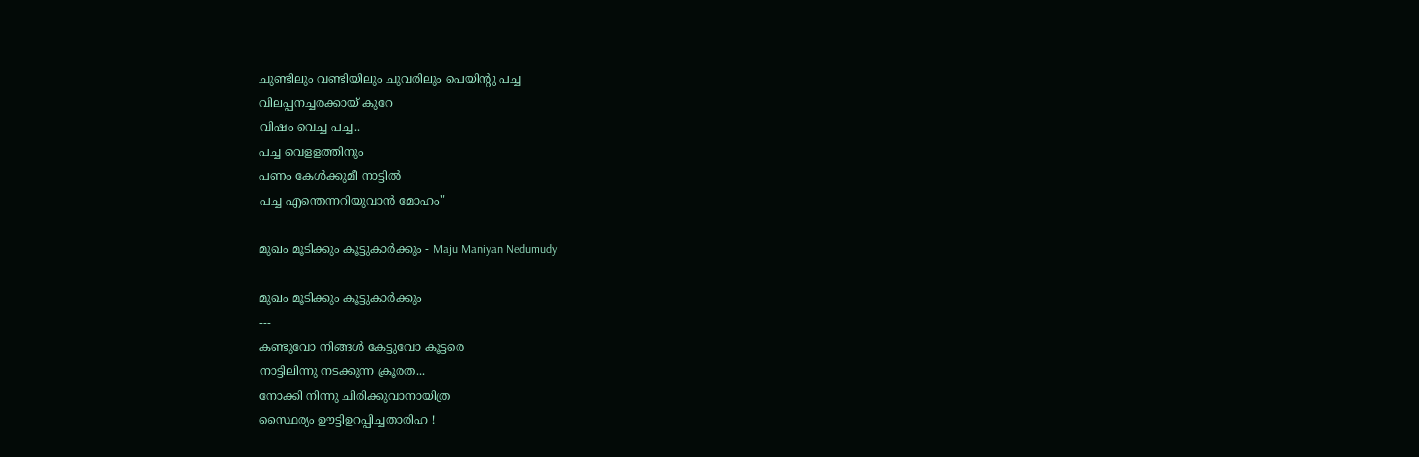ചുണ്ടിലും വണ്ടിയിലും ചുവരിലും പെയിന്റു പച്ച
വിലപ്പനച്ചരക്കായ് കുറേ
വിഷം വെച്ച പച്ച..
പച്ച വെളളത്തിനും
പണം കേള്‍ക്കുമീ നാട്ടിൽ
പച്ച എന്തെന്നറിയുവാൻ മോഹം"

മുഖം മൂടിക്കും കൂട്ടുകാർക്കും - Maju Maniyan Nedumudy

മുഖം മൂടിക്കും കൂട്ടുകാർക്കും
---
കണ്ടുവോ നിങ്ങൾ കേട്ടുവോ കൂട്ടരെ
നാട്ടിലിന്നു നടക്കുന്ന ക്രൂരത...
നോക്കി നിന്നു ചിരിക്കുവാനായിത്ര
സ്ഥൈര്യം ഊട്ടിഉറപ്പിച്ചതാരിഹ !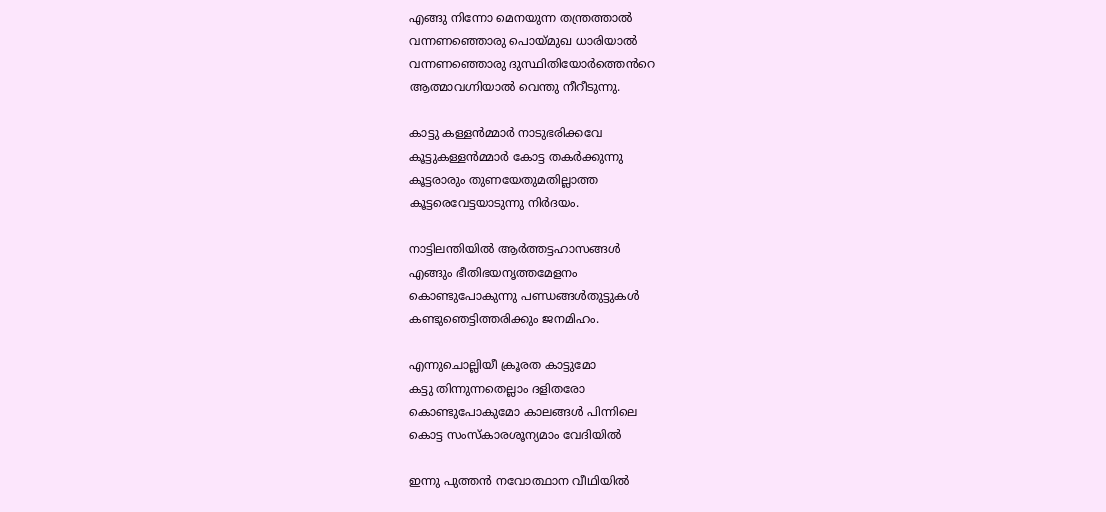എങ്ങു നിന്നോ മെനയുന്ന തന്ത്രത്താൽ
വന്നണഞ്ഞൊരു പൊയ്മുഖ ധാരിയാൽ
വന്നണഞ്ഞൊരു ദുസ്ഥിതിയോർത്തെൻറെ
ആത്മാവഗ്നിയാൽ വെന്തു നീറീടുന്നു.

കാട്ടു കള്ളൻമ്മാർ നാടുഭരിക്കവേ
കൂട്ടുകള്ളൻമ്മാർ കോട്ട തകർക്കുന്നു
കൂട്ടരാരും തുണയേതുമതില്ലാത്ത
കൂട്ടരെവേട്ടയാടുന്നു നിർദയം.

നാട്ടിലന്തിയിൽ ആർത്തട്ടഹാസങ്ങൾ
എങ്ങും ഭീതിഭയനൃത്തമേളനം
കൊണ്ടുപോകുന്നു പണ്ഡങ്ങൾതുട്ടുകൾ
കണ്ടുഞെട്ടിത്തരിക്കും ജനമിഹം.

എന്നുചൊല്ലിയീ ക്രൂരത കാട്ടുമോ
കട്ടു തിന്നുന്നതെല്ലാം ദളിതരോ
കൊണ്ടുപോകുമോ കാലങ്ങൾ പിന്നിലെ
കൊട്ട സംസ്കാരശൂന്യമാം വേദിയിൽ

ഇന്നു പുത്തൻ നവോത്ഥാന വീഥിയിൽ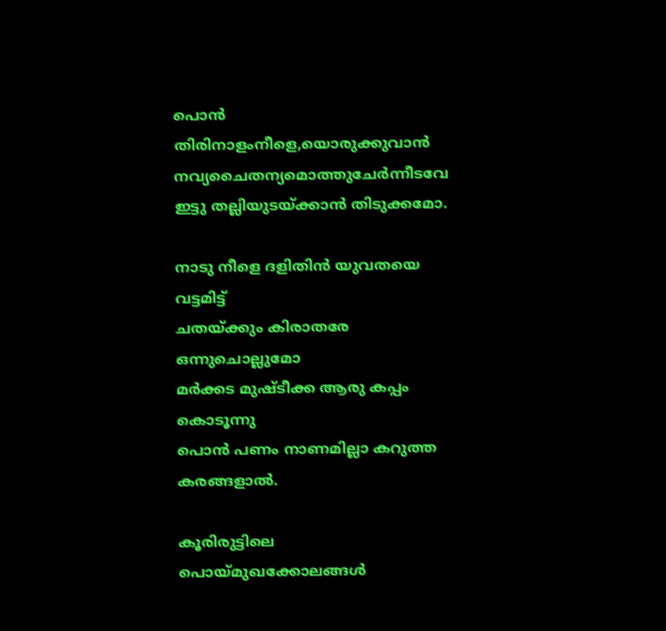പൊൻ തിരിനാളംനീളെ,യൊരുക്കുവാൻ
നവ്യചൈതന്യമൊത്തുചേർന്നീടവേ
ഇട്ടു തല്ലിയുടയ്ക്കാൻ തിടുക്കമോ.

നാടു നീളെ ദളിതിൻ യുവതയെ വട്ടമിട്ട്
ചതയ്ക്കും കിരാതരേ ഒന്നുചൊല്ലുമോ
മർക്കട മുഷ്ടീക്ക ആരു കപ്പം കൊടൂന്നു
പൊൻ പണം നാണമില്ലാ കറുത്ത കരങ്ങളാൽ.

കൂരിരുട്ടിലെ പൊയ്മുഖക്കോലങ്ങൾ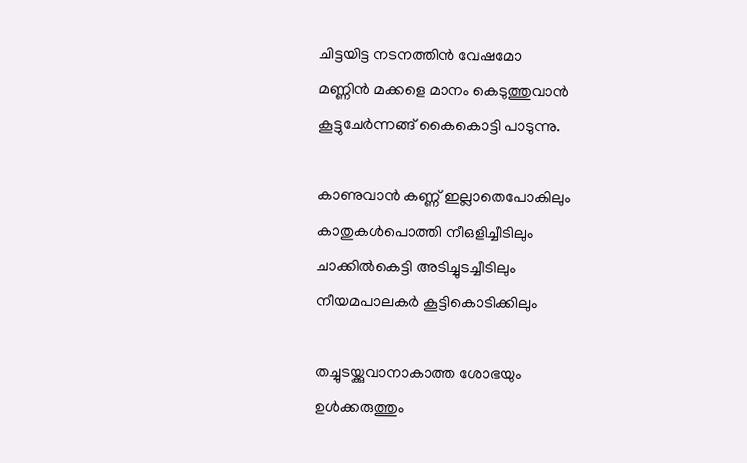ചിട്ടയിട്ട നടനത്തിൻ വേഷമോ
മണ്ണിൻ മക്കളെ മാനം കെടുത്തുവാൻ
കൂട്ടുചേർന്നങ്ങ് കൈകൊട്ടി പാടുന്നു.

കാണുവാൻ കണ്ണ് ഇല്ലാതെപോകിലും
കാതുകൾപൊത്തി നീഒളിച്ചീടിലും
ചാക്കിൽകെട്ടി അടിച്ചുടച്ചീടിലും
നീയമപാലകർ കൂട്ടികൊടിക്കിലും

തച്ചുടയ്ക്കുവാനാകാത്ത ശോഭയും
ഉൾക്കരുത്തും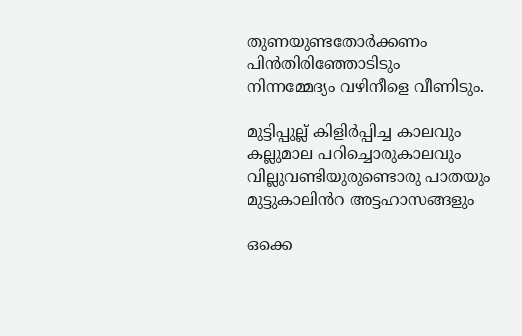തുണയുണ്ടതോർക്കണം
പിൻതിരിഞ്ഞോടിടും
നിന്നമ്മേദ്യം വഴിനീളെ വീണിടും.

മുട്ടിപ്പുല്ല് കിളിർപ്പിച്ച കാലവും
കല്ലുമാല പറിച്ചൊരുകാലവും
വില്ലുവണ്ടിയുരുണ്ടൊരു പാതയും
മുട്ടുകാലിൻറ അട്ടഹാസങ്ങളും

ഒക്കെ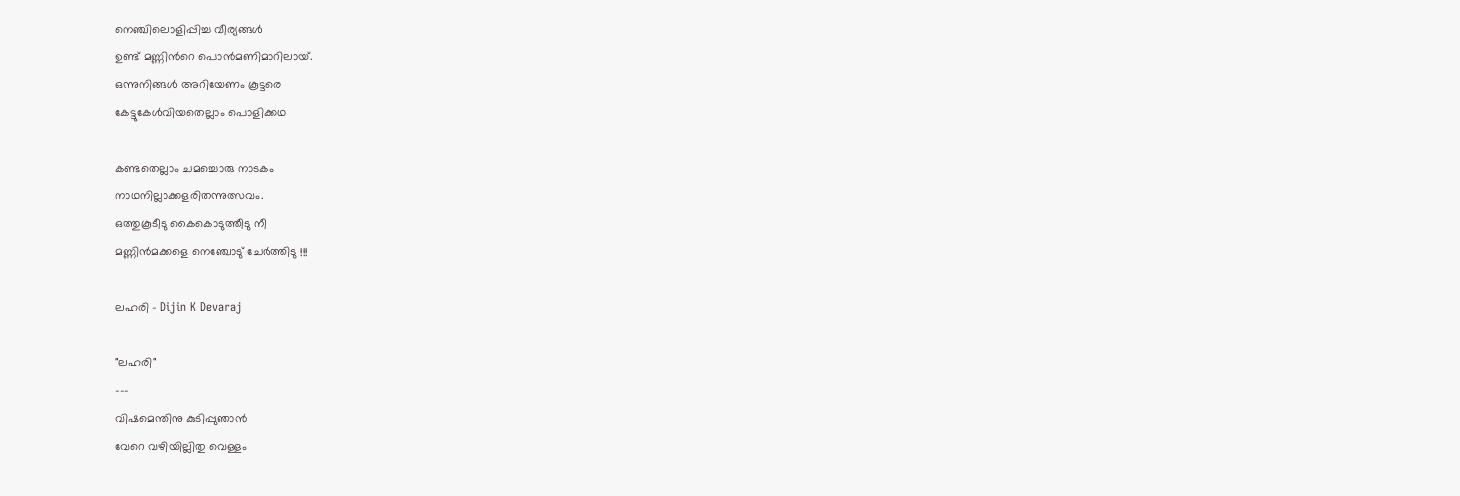നെഞ്ചിലൊളിപ്പിച്ച വീര്യങ്ങൾ
ഉണ്ട് മണ്ണിൻറെ പൊൻമണിമാറിലായ്.
ഒന്നുനിങ്ങൾ അറിയേണം കൂട്ടരെ
കേട്ടുകേൾവിയതെല്ലാം പൊളിക്കഥ

കണ്ടതെല്ലാം ചമച്ചൊരു നാടകം
നാഥനില്ലാക്കളരിതന്നുത്സവം.
ഒത്തുകൂടീടു കൈകൊടുത്തീടു നീ
മണ്ണിൻമക്കളെ നെഞ്ചോടു് ചേർത്തിടു !!!

ലഹരി - Dijin K Devaraj

"ലഹരി"
---
വിഷമെന്തിനു കുടിപ്പുഞാൻ
വേറെ വഴിയില്ലിതു വെള്ളം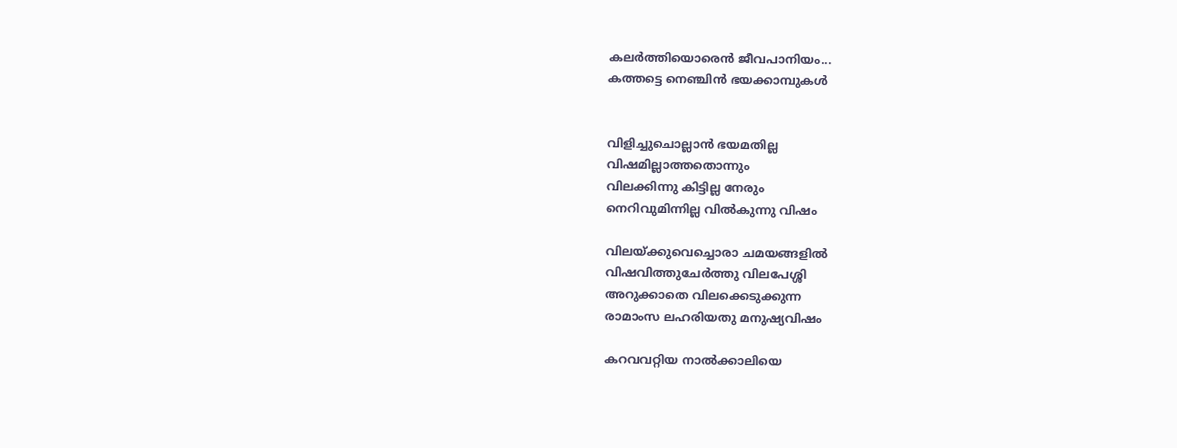കലർത്തിയൊരെൻ ജീവപാനിയം...
കത്തട്ടെ നെഞ്ചിൻ ഭയക്കാമ്പുകള്‍


വിളിച്ചുചൊല്ലാന്‍ ഭയമതില്ല
വിഷമില്ലാത്തതൊന്നും
വിലക്കിന്നു കിട്ടില്ല നേരും
നെറിവുമിന്നില്ല വിൽകുന്നു വിഷം

വിലയ്ക്കുവെച്ചൊരാ ചമയങ്ങളില്‍
വിഷവിത്തുചേർത്തു വിലപേശ്ശി
അറുക്കാതെ വിലക്കെടുക്കുന്ന
രാമാംസ ലഹരിയതു മനുഷ്യവിഷം

കറവവറ്റിയ നാൽക്കാലിയെ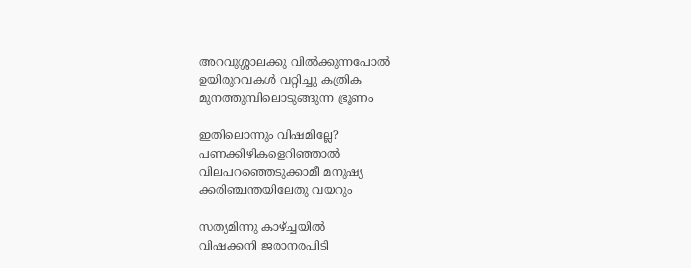അറവുശ്ശാലക്കു വിൽക്കുന്നപോല്‍
ഉയിരുറവകള്‍ വറ്റിച്ചു കത്രിക
മുനത്തുമ്പിലൊടുങ്ങുന്ന ഭ്രൂണം

ഇതിലൊന്നും വിഷമില്ലേ?
പണക്കിഴികളെറിഞ്ഞാല്‍
വിലപറഞ്ഞെടുക്കാമീ മനുഷ്യ
ക്കരിഞ്ചന്തയിലേതു വയറും

സത്യമിന്നു കാഴ്ച്ചയിൽ
വിഷക്കനി ജരാനരപിടി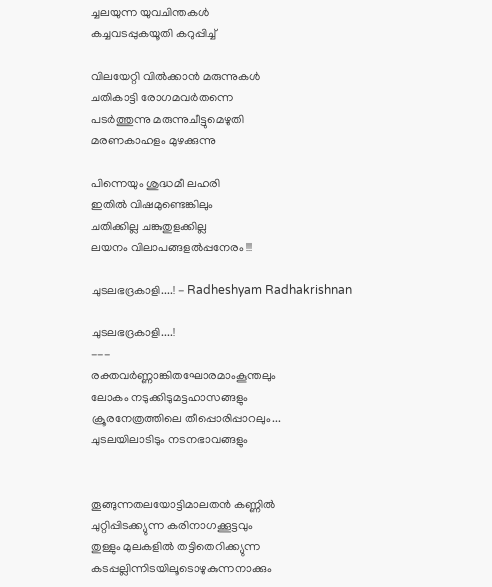ച്ചലയുന്ന യുവചിന്തകള്‍
കച്ചവടപ്പുകയൂതി കറുപ്പിച്ച്

വിലയേറ്റി വിൽക്കാൻ മരുന്നുകള്‍
ചതികാട്ടി രോഗമവർതന്നെ
പടർത്തുന്നു മരുന്നുചീട്ടുമെഴുതി
മരണകാഹളം മുഴക്കുന്നു

പിന്നെയും ശുദ്ധമീ ലഹരി
ഇതിൽ വിഷമുണ്ടെങ്കിലും
ചതിക്കില്ല ചങ്കുതുളക്കില്ല
ലയനം വിലാപങ്ങളല്‍പ്പനേരം !!!

ചുടലഭദ്രകാളി....! - Radheshyam Radhakrishnan

ചുടലഭദ്രകാളി....!
---
രക്തവര്‍ണ്ണാങ്കിതഘോരമാംകൂന്തലും
ലോകം നടുക്കിടുമട്ടഹാസങ്ങളും
ക്രൂരനേത്രത്തിലെ തീപ്പൊരിപ്പാറലും...
ചുടലയിലാടിടും നടനഭാവങ്ങളും


തൂങ്ങുന്നതലയോട്ടിമാലതന്‍ കണ്ണില്‍
ചുറ്റിപ്പിടക്ക്യുന്ന കരിനാഗക്കൂട്ടവും
തുള്ളും മുലകളില്‍ തട്ടിതെറിക്ക്യുന്ന
കടപ്പല്ലിന്നിടയിലൂടൊഴുകുന്നനാക്കും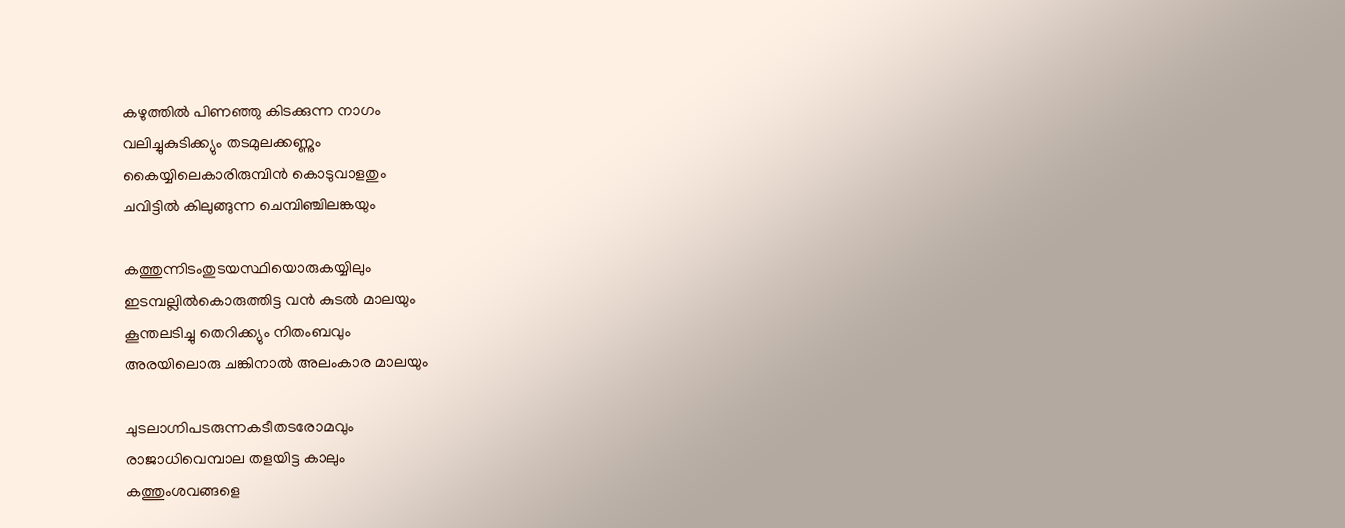കഴുത്തില്‍ പിണഞ്ഞു കിടക്കുന്ന നാഗം
വലിച്ചുകുടിക്ക്യും തടമുലക്കണ്ണും
കൈയ്യിലെകാരിരുമ്പിന്‍ കൊടുവാളതും
ചവിട്ടില്‍ കിലുങ്ങുന്ന ചെമ്പിഞ്ചിലങ്കയും

കത്തുന്നിടംതുടയസ്ഥിയൊരുകയ്യിലും
ഇടമ്പല്ലില്‍കൊരുത്തിട്ട വന്‍ കുടല്‍ മാലയും
കൂന്തലടിച്ചു തെറിക്ക്യും നിതംബവും
അരയിലൊരു ചങ്കിനാല്‍ അലംകാര മാലയും

ചുടലാഗ്നിപടരുന്നകടീതടരോമവും
രാജാധിവെമ്പാല തളയിട്ട കാലും
കത്തുംശവങ്ങളെ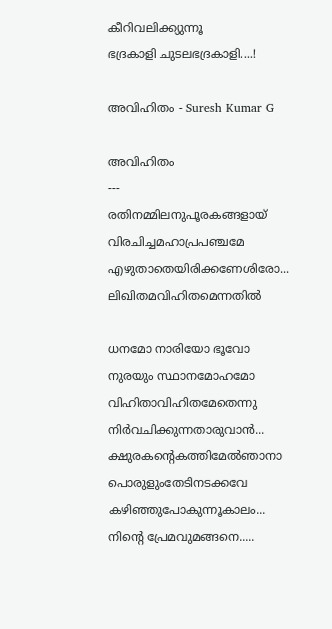കീറിവലിക്ക്യുന്നൂ
ഭദ്രകാളി ചുടലഭദ്രകാളി....!

അവിഹിതം - Suresh Kumar G

അവിഹിതം
---
രതിനമ്മിലനുപൂരകങ്ങളായ്
വിരചിച്ചമഹാപ്രപഞ്ചമേ
എഴുതാതെയിരിക്കണേശിരോ...
ലിഖിതമവിഹിതമെന്നതില്‍

ധനമോ നാരിയോ ഭൂവോ
നുരയും സ്ഥാനമോഹമോ
വിഹിതാവിഹിതമേതെന്നു
നിര്‍വചിക്കുന്നതാരുവാന്‍...
ക്ഷുരകന്റെകത്തിമേല്‍ഞാനാ
പൊരുളുംതേടിനടക്കവേ
കഴിഞ്ഞുപോകുന്നൂകാലം...
നിന്റെ പ്രേമവുമങ്ങനെ.....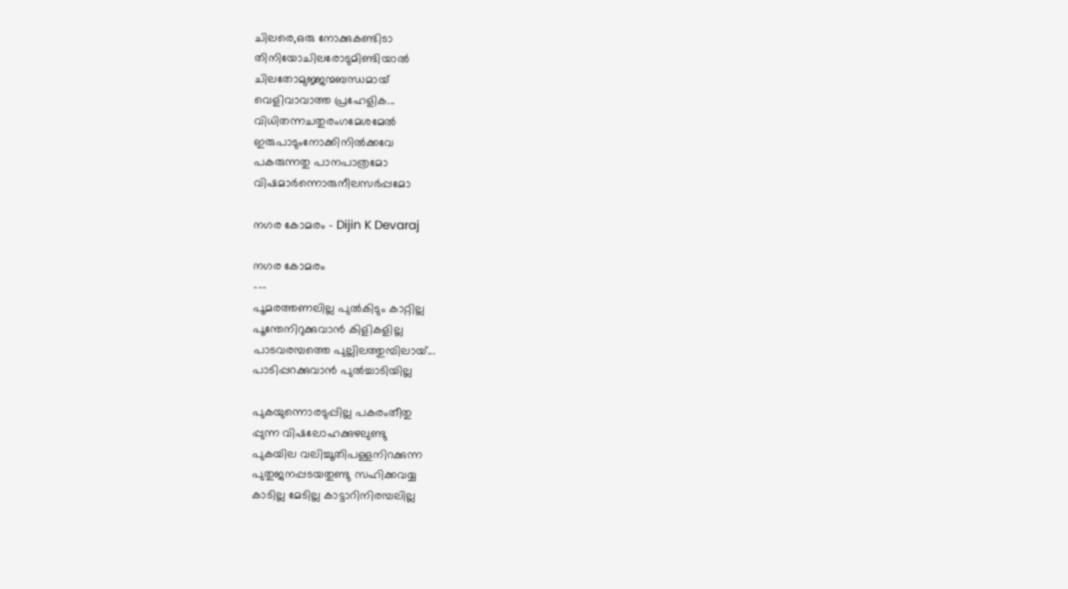ചിലരെ,ഒരു നോക്കുകണ്ടിടാ
തിനിയോചിലരോടുമിണ്ടിയാല്‍
ചിലതോമുജ്ജന്മബന്ധമായ്
വെളിവാവാത്ത പ്രഹേളിക...
വിധിതന്നചതുരംഗമേശമേല്‍
ഇരുപാടുംനോക്കിനില്‍ക്കവേ
പകരുന്നതു പാനപാത്രമോ
വിഷമാര്‍ന്നൊരുനീലസര്‍പ്പമോ

നഗര കോമരം - Dijin K Devaraj

നഗര കോമരം
---
പൂമരത്തണലില്ല പുൽകിടും കാറ്റില്ല
പൂന്തേനിറുക്കുവാൻ കിളികളില്ല
പാടവരമ്പത്തെ പുല്ലിലത്തുമ്പിലായ്...
പാടിപ്പറക്കുവാൻ പുൽച്ചാടിയില്ല

പുകയുന്നൊരടുപ്പില്ല പകരംതീതു
പ്പുന്ന വിഷലോഹക്കുഴലുണ്ടു
പുകയില വലിച്ചൂതിപള്ളനിറക്കുന്ന
പുതുജനപ്പടയതുണ്ടു സഹിക്കവയ്യ
കാടില്ല മേടില്ല കാട്ടാറിനിരമ്പലില്ല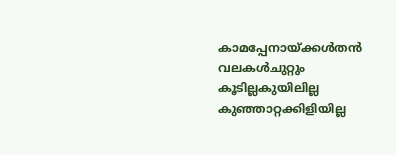കാമപ്പേനായ്ക്കള്‍തൻ വലകള്‍ചുറ്റും
കൂടില്ലകുയിലില്ല കുഞ്ഞാറ്റക്കിളിയില്ല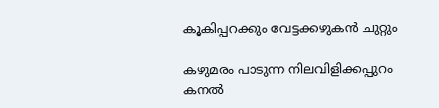കൂകിപ്പറക്കും വേട്ടക്കഴുകൻ ചുറ്റും

കഴുമരം പാടുന്ന നിലവിളിക്കപ്പുറം
കനൽ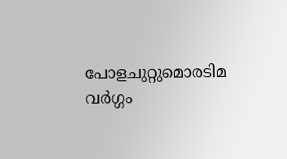പോളചുറ്റുമൊരടിമ വർഗ്ഗം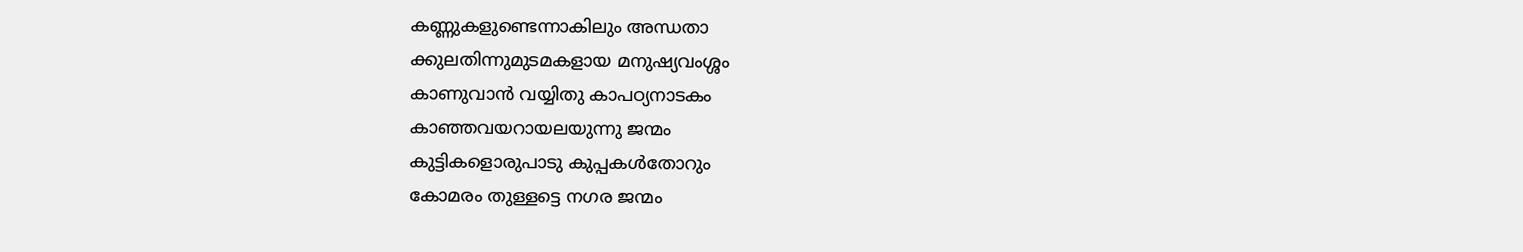കണ്ണുകളുണ്ടെന്നാകിലും അന്ധതാ
ക്കുലതിന്നുമുടമകളായ മനുഷ്യവംശ്ശം
കാണുവാൻ വയ്യിതു കാപഠ്യനാടകം
കാഞ്ഞവയറായലയുന്നു ജന്മം
കുട്ടികളൊരുപാടു കുപ്പകള്‍തോറും
കോമരം തുള്ളട്ടെ നഗര ജന്മം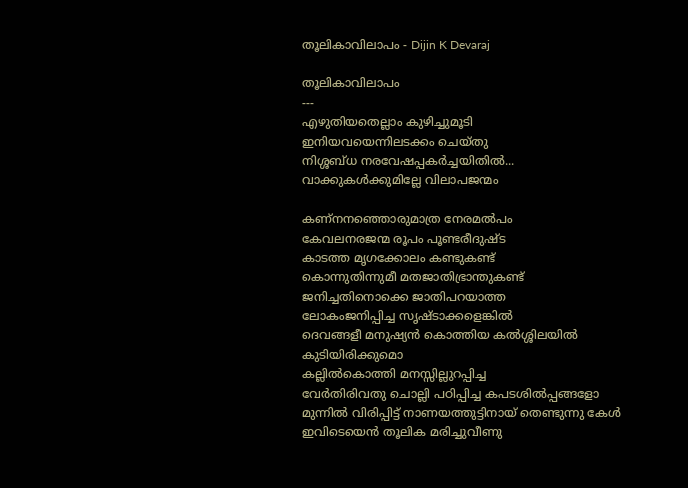തൂലികാവിലാപം - Dijin K Devaraj

തൂലികാവിലാപം
---
എഴുതിയതെല്ലാം കുഴിച്ചുമൂടി
ഇനിയവയെന്നിലടക്കം ചെയ്തു
നിശ്ശബ്ധ നരവേഷപ്പകർച്ചയിതിൽ...
വാക്കുകള്‍ക്കുമില്ലേ വിലാപജന്മം

കണ്നനഞ്ഞൊരുമാത്ര നേരമല്‍പം
കേവലനരജന്മ രൂപം പൂണ്ടരീദുഷ്ട
കാടത്ത മൃഗക്കോലം കണ്ടുകണ്ട്
കൊന്നുതിന്നുമീ മതജാതിഭ്രാന്തുകണ്ട്‍
ജനിച്ചതിനൊക്കെ ജാതിപറയാത്ത
ലോകംജനിപ്പിച്ച സൃഷ്ടാക്കളെങ്കിൽ
ദെവങ്ങളീ മനുഷ്യൻ കൊത്തിയ കല്‍ശ്ശിലയിൽ കുടിയിരിക്കുമൊ
കല്ലില്‍കൊത്തി മനസ്സില്ലുറപ്പിച്ച
വേർതിരിവതു ചൊല്ലി പഠിപ്പിച്ച കപടശിൽപ്പങ്ങളോ മുന്നിൽ വിരിപ്പിട്ട് നാണയത്തുട്ടിനായ് തെണ്ടുന്നു കേള്‍
ഇവിടെയെൻ തൂലിക മരിച്ചുവീണു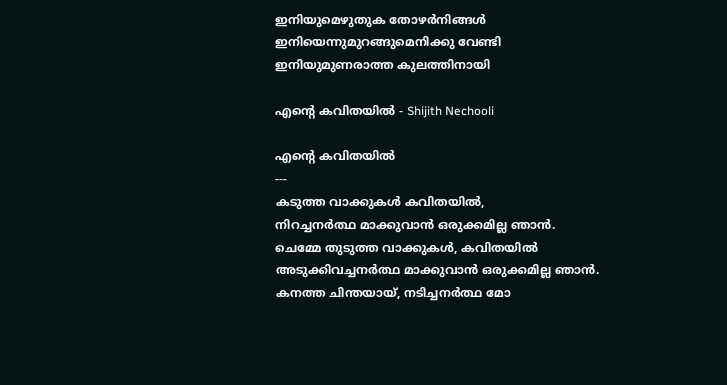ഇനിയുമെഴുതുക തോഴർനിങ്ങള്‍
ഇനിയെന്നുമുറങ്ങുമെനിക്കു വേണ്ടി
ഇനിയുമുണരാത്ത കുലത്തിനായി

എന്‍റെ കവിതയില്‍ - Shijith Nechooli

എന്‍റെ കവിതയില്‍
---
കടുത്ത വാക്കുകള്‍ കവിതയില്‍,
നിറച്ചനര്‍ത്ഥ മാക്കുവാന്‍ ഒരുക്കമില്ല ഞാന്‍.
ചെമ്മേ തുടുത്ത വാക്കുകള്‍, കവിതയില്‍
അടുക്കിവച്ചനര്‍ത്ഥ മാക്കുവാന്‍ ഒരുക്കമില്ല ഞാന്‍.
കനത്ത ചിന്തയായ്, നടിച്ചനര്‍ത്ഥ മോ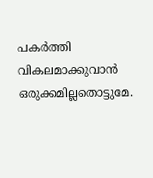പകര്‍ത്തി വികലമാക്കുവാന്‍ ഒരുക്കമില്ലതൊട്ടുമേ.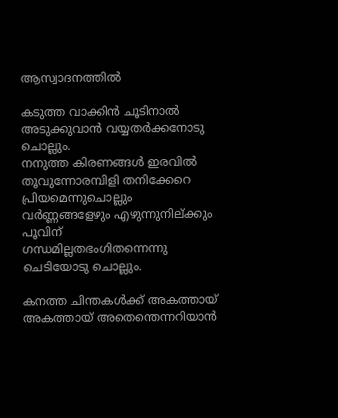ആസ്വാദനത്തില്‍

കടുത്ത വാക്കിന്‍ ചൂടിനാല്‍
അടുക്കുവാന്‍ വയ്യതര്‍ക്കനോടു ചൊല്ലും.
നനുത്ത കിരണങ്ങള്‍ ഇരവില്‍
തൂവുന്നോരമ്പിളി തനിക്കേറെ പ്രിയമെന്നുചൊല്ലും
വര്‍ണ്ണങ്ങളേഴും എഴുന്നുനില്ക്കും പൂവിന്
ഗന്ധമില്ലതഭംഗിതന്നെന്നു ചെടിയോടു ചൊല്ലും.

കനത്ത ചിന്തകള്‍ക്ക് അകത്തായ്
അകത്തായ് അതെന്തെന്നറിയാന്‍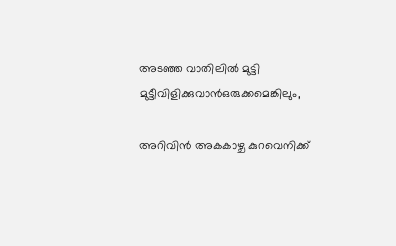അടഞ്ഞ വാതിലില്‍ മുട്ടി
മുട്ടീവിളിക്കുവാന്‍ഒരുക്കമെങ്കിലും,

അറിവിന്‍ അകകാഴ്ച കുറവെനിക്ക്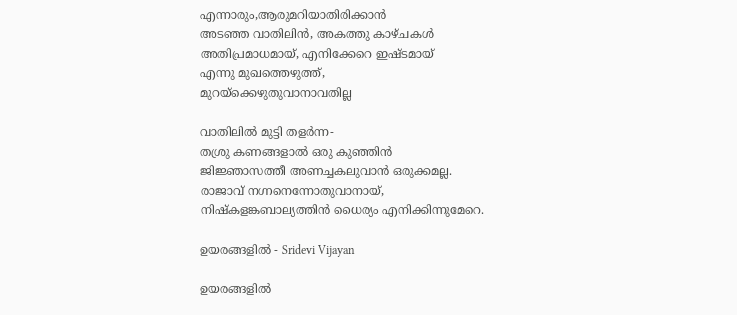എന്നാരും,ആരുമറിയാതിരിക്കാന്‍
അടഞ്ഞ വാതിലിന്‍, അകത്തു കാഴ്ചകള്‍
അതിപ്രമാധമായ്, എനിക്കേറെ ഇഷ്ടമായ്
എന്നു മുഖത്തെഴുത്ത്‌,
മുറയ്ക്കെഴുതുവാനാവതില്ല

വാതിലില്‍ മുട്ടി തളര്‍ന്ന-
തശ്രു കണങ്ങളാല്‍ ഒരു കുഞ്ഞിന്‍
ജിജ്ഞാസത്തീ അണച്ചകലുവാന്‍ ഒരുക്കമല്ല.
രാജാവ്‌ നഗ്നനെന്നോതുവാനായ്‌,
നിഷ്കളങ്കബാല്യത്തിന്‍ ധൈര്യം എനിക്കിന്നുമേറെ.

ഉയരങ്ങളില്‍ - Sridevi Vijayan

ഉയരങ്ങളില്‍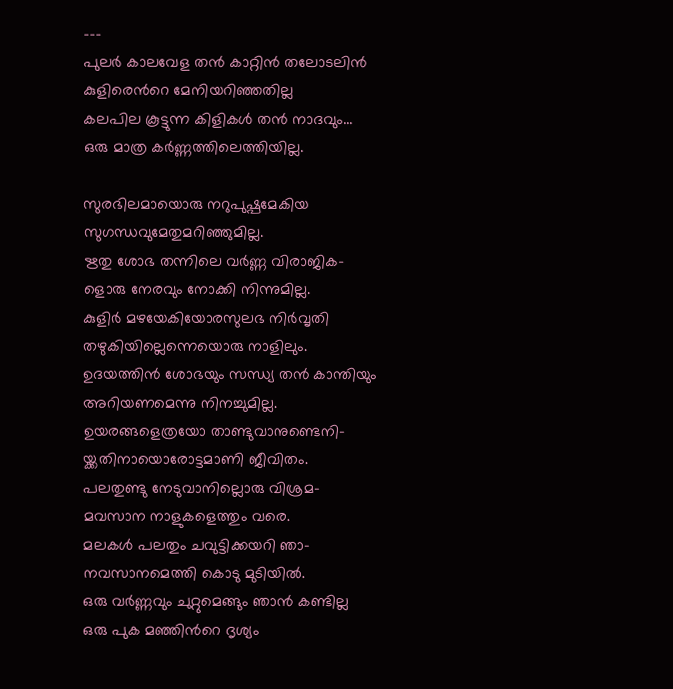---
പുലര്‍ കാലവേള തന്‍ കാറ്റിന്‍ തലോടലിന്‍
കുളിരെന്‍റെ മേനിയറിഞ്ഞതില്ല
കലപില കൂട്ടുന്ന കിളികള്‍ തന്‍ നാദവും...
ഒരു മാത്ര കര്‍ണ്ണത്തിലെത്തിയില്ല.

സുരഭിലമായൊരു നറുപുഷ്പമേകിയ
സുഗന്ധവുമേതുമറിഞ്ഞുമില്ല.
ഋതു ശോഭ തന്നിലെ വര്‍ണ്ണ വിരാജിക-
ളൊരു നേരവും നോക്കി നിന്നുമില്ല.
കുളിര്‍ മഴയേകിയോരസുലഭ നിര്‍വൃതി
തഴുകിയില്ലെന്നെയൊരു നാളിലും.
ഉദയത്തിന്‍ ശോഭയും സന്ധ്യ തന്‍ കാന്തിയും
അറിയണമെന്നു നിനച്ചുമില്ല.
ഉയരങ്ങളെത്രയോ താണ്ടുവാനുണ്ടെനി-
യ്ക്കതിനായൊരോട്ടമാണി ജീവിതം.
പലതുണ്ടു നേടുവാനില്ലൊരു വിശ്രമ-
മവസാന നാളുകളെത്തും വരെ.
മലകള്‍ പലതും ചവുട്ടിക്കയറി ഞാ-
നവസാനമെത്തി കൊടു മുടിയില്‍.
ഒരു വര്‍ണ്ണവും ചുറ്റുമെങ്ങും ഞാന്‍ കണ്ടില്ല
ഒരു പുക മഞ്ഞിന്‍റെ ദൃശ്യം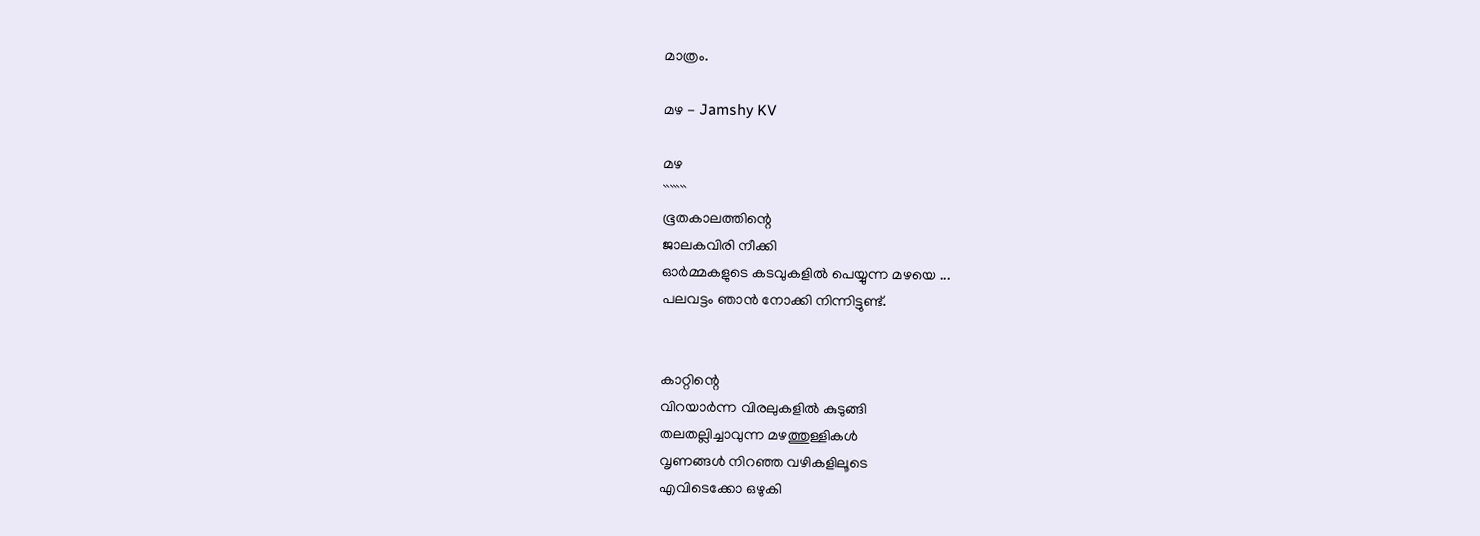മാത്രം.

മഴ - Jamshy KV

മഴ
```````
ഭൂതകാലത്തിന്റെ
ജാലകവിരി നീക്കി
ഓർമ്മകളുടെ കടവുകളിൽ പെയ്യുന്ന മഴയെ ...
പലവട്ടം ഞാൻ നോക്കി നിന്നിട്ടുണ്ട്.


കാറ്റിന്റെ
വിറയാർന്ന വിരലുകളിൽ കുടുങ്ങി
തലതല്ലിച്ചാവുന്ന മഴത്തുള്ളികൾ
വൃണങ്ങൾ നിറഞ്ഞ വഴികളിലൂടെ
എവിടെക്കോ ഒഴുകി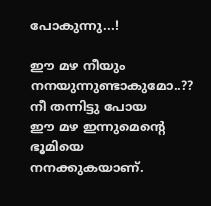പോകുന്നു...!

ഈ മഴ നീയും നനയുന്നുണ്ടാകുമോ..??
നീ തന്നിട്ടു പോയ
ഈ മഴ ഇന്നുമെന്റെ ഭൂമിയെ
നനക്കുകയാണ്.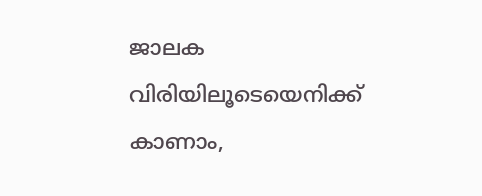ജാലക വിരിയിലൂടെയെനിക്ക് കാണാം,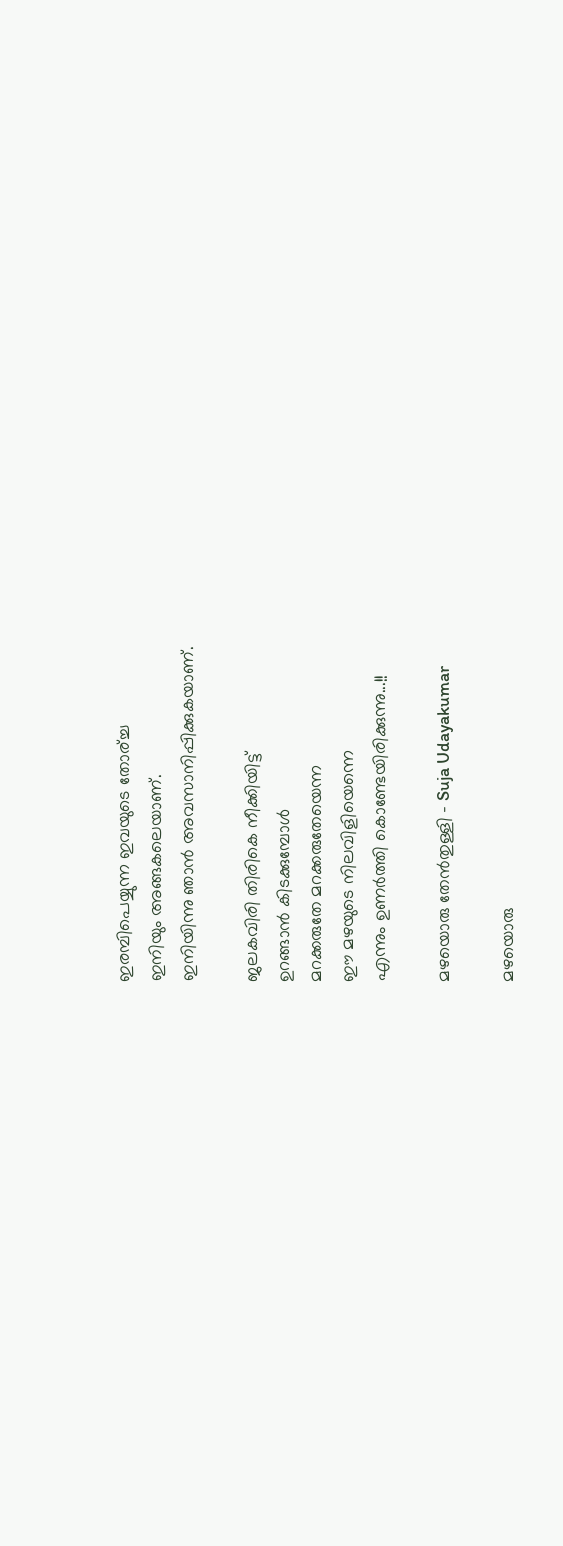ഇരമ്പിപെയ്യുന്ന ഇവയുടെ തോര്ച്ച
ഇനിയും അങ്ങകലെയാണ്.
ഇനിയിന്നു ഞാൻ അവസാനിപ്പിക്കുകയാണ്.

ജലകവിരി തിരികെ നീക്കിയിട്ട്‌
ഉറങ്ങാൻ കിടക്കുമ്പോൾ
മറക്കരുതേ മറക്കരുതേയെന്ന
ഈ മഴയുടെ നിലവിളിയെന്നെ
എന്നും ഉണർത്തി കൊണ്ടേയിരിക്കുന്നു...!!

മഴയൊരു തേന്‍തുള്ളി - Suja Udayakumar

മഴയൊരു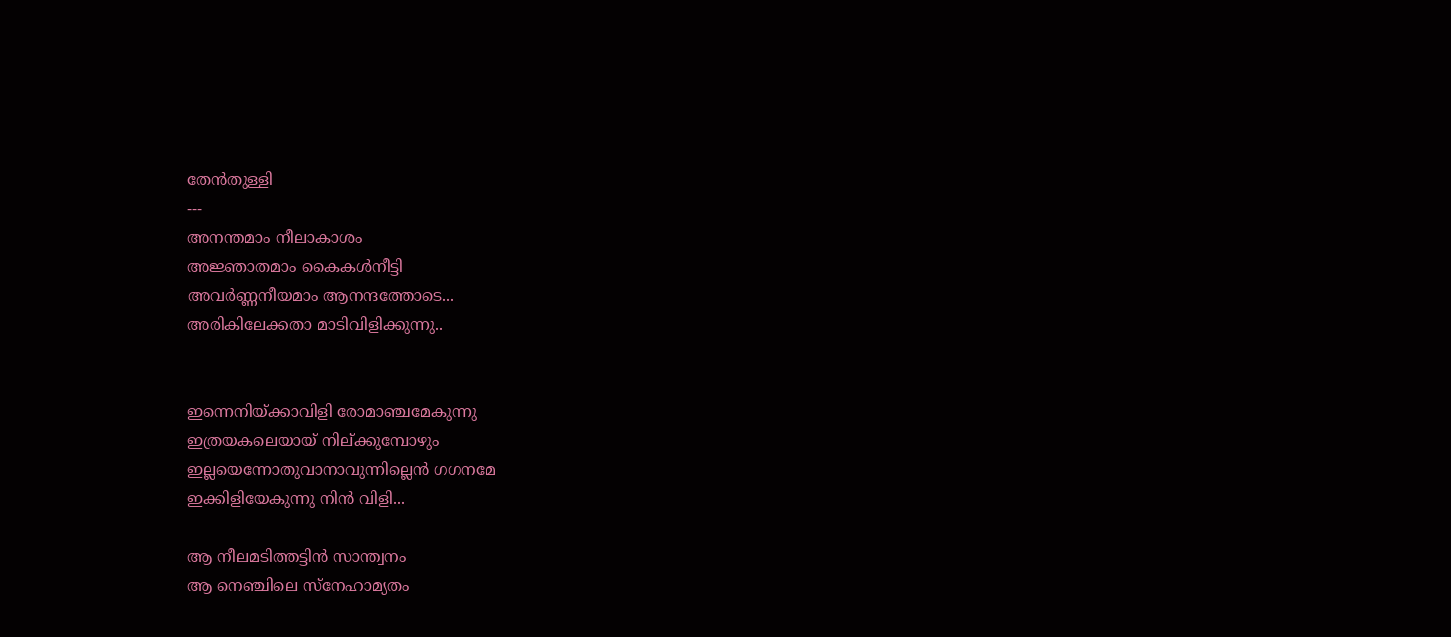തേന്‍തുള്ളി
---
അനന്തമാം നീലാകാശം
അജ്ഞാതമാം കൈകള്‍നീട്ടി
അവര്‍ണ്ണനീയമാം ആനന്ദത്തോടെ...
അരികിലേക്കതാ മാടിവിളിക്കുന്നു..


ഇന്നെനിയ്ക്കാവിളി രോമാഞ്ചമേകുന്നു
ഇത്രയകലെയായ് നില്ക്കുമ്പോഴും
ഇല്ലയെന്നോതുവാനാവുന്നില്ലെന്‍ ഗഗനമേ
ഇക്കിളിയേകുന്നു നിന്‍ വിളി...

ആ നീലമടിത്തട്ടിന്‍ സാന്ത്വനം
ആ നെഞ്ചിലെ സ്നേഹാമ്യതം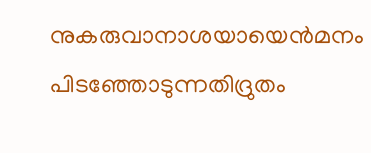നുകരുവാനാശയായെന്‍മനം
പിടഞ്ഞോടുന്നതിദ്രുതം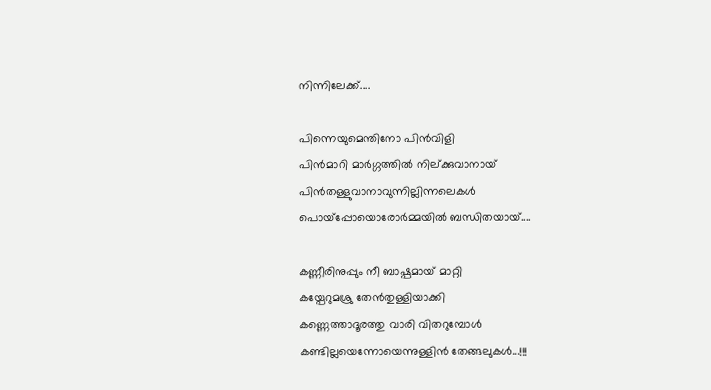നിന്നിലേക്ക്....

പിന്നെയുമെന്തിനോ പിന്‍വിളി
പിന്‍മാറി മാര്‍ഗ്ഗത്തില്‍ നില്ക്കുവാനായ്
പിന്‍തള്ളുവാനാവുന്നില്ലിന്നലെകള്‍
പൊയ്പ്പോയൊരോര്‍മ്മയില്‍ ബന്ധിതയായ്....

കണ്ണീരിനുപ്പും നീ ബാഷ്പമായ് മാറ്റി
കയ്പേറുമശ്രു തേന്‍തുള്ളിയാക്കി
കണ്ണെത്താദൂരത്തു വാരി വിതറുമ്പോള്‍
കണ്ടില്ലയെന്നോയെന്നുള്ളിന്‍ തേങ്ങലുകള്‍...!!!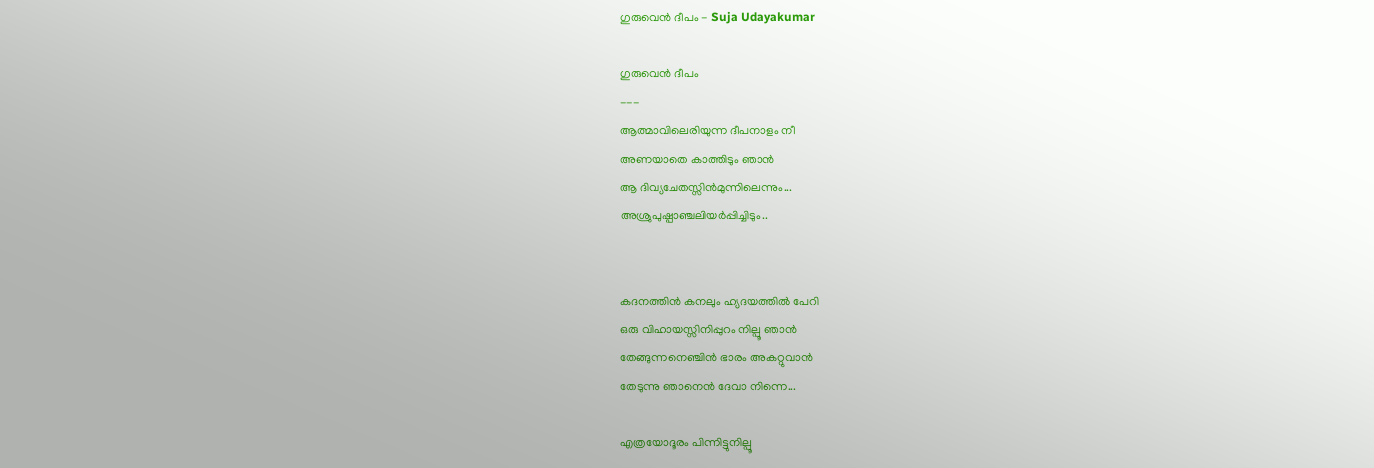ഗുരുവെന്‍ ദീപം - Suja Udayakumar

ഗുരുവെന്‍ ദീപം
---
ആത്മാവിലെരിയുന്ന ദീപനാളം നീ
അണയാതെ കാത്തിടും ഞാന്‍
ആ ദിവ്യചേതസ്സിന്‍മുന്നിലെന്നും...
അശ്രുപുഷ്പാഞ്ചലിയര്‍പ്പിച്ചിടും..


കദനത്തിന്‍ കനലും ഹ്യദയത്തില്‍ പേറി
ഒരു വിഹായസ്സിനിപ്പുറം നില്പൂ ഞാന്‍
തേങ്ങുന്നനെഞ്ചിന്‍ ഭാരം അകറ്റുവാന്‍
തേടുന്നു ഞാനെന്‍ ദേവാ നിന്നെ...

എത്രയോദൂരം പിന്നിട്ടുനില്പൂ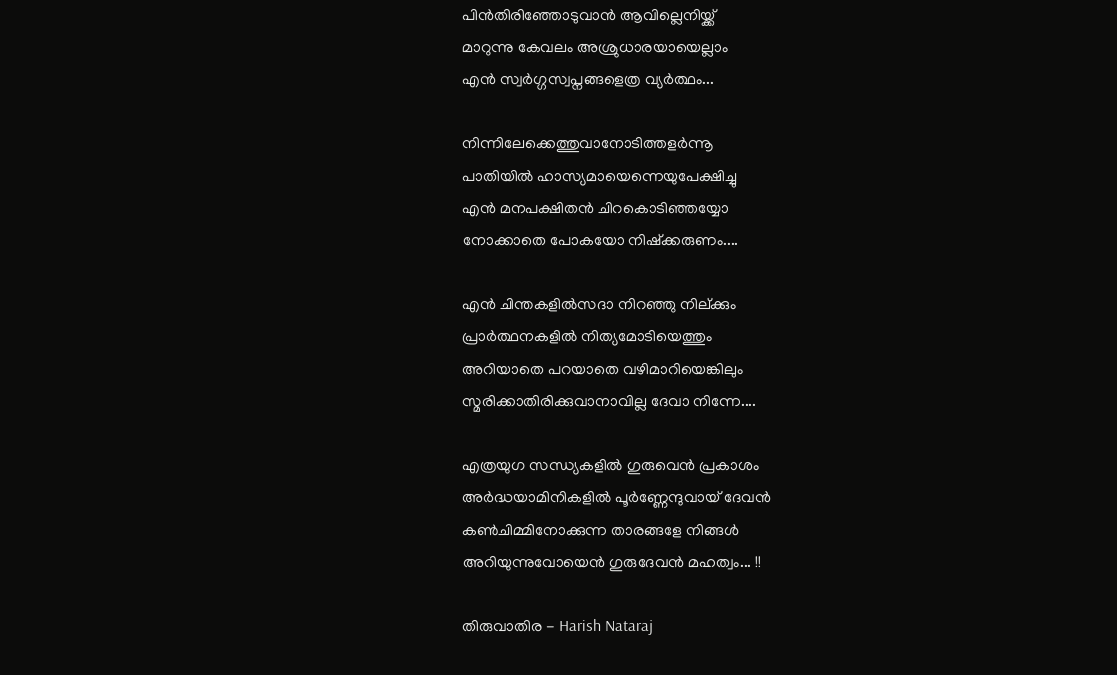പിന്‍തിരിഞ്ഞോടുവാന്‍ ആവില്ലെനിയ്ക്ക്
മാറുന്നു കേവലം അശ്രുധാരയായെല്ലാം
എന്‍ സ്വര്‍ഗ്ഗസ്വപ്നങ്ങളെത്ര വ്യര്‍ത്ഥം...

നിന്നിലേക്കെത്തുവാനോടിത്തളര്‍ന്നൂ
പാതിയില്‍ ഹാസ്യമായെന്നെയുപേക്ഷിച്ചു
എന്‍ മനപക്ഷിതന്‍ ചിറകൊടിഞ്ഞയ്യോ
നോക്കാതെ പോകയോ നിഷ്ക്കരുണം....

എന്‍ ചിന്തകളില്‍സദാ നിറഞ്ഞു നില്ക്കും
പ്രാര്‍ത്ഥനകളില്‍ നിത്യമോടിയെത്തും
അറിയാതെ പറയാതെ വഴിമാറിയെങ്കിലും
സ്മരിക്കാതിരിക്കുവാനാവില്ല ദേവാ നിന്നേ....

എത്രയുഗ സന്ധ്യകളില്‍ ഗുരുവെന്‍ പ്രകാശം
അര്‍ദ്ധയാമിനികളില്‍ പൂര്‍ണ്ണേന്ദുവായ് ദേവന്‍
കണ്‍ചിമ്മിനോക്കുന്ന താരങ്ങളേ നിങ്ങള്‍
അറിയുന്നുവോയെന്‍ ഗുരുദേവന്‍ മഹത്വം... !!

തിരുവാതിര - Harish Nataraj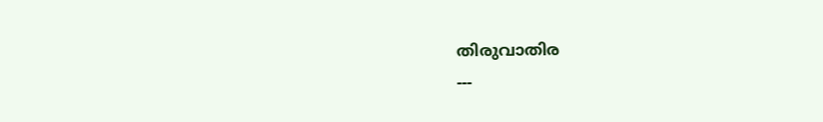തിരുവാതിര
---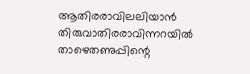ആതിരരാവിലലിയാന്‍ തിരുവാതിരരാവിന്നറയില്‍
താഴെതണുപ്പിന്റെ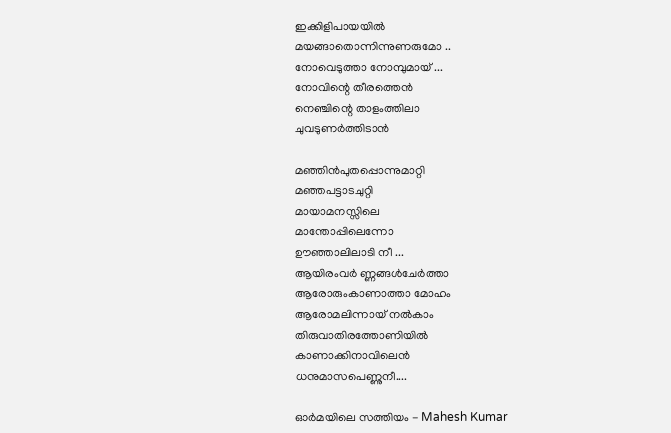ഇക്കിളിപായയില്‍
മയങ്ങാതൊന്നിന്നുണരുമോ ..
നോവെടുത്താ നോമ്പുമായ് ...
നോവിന്റെ തീരത്തെന്‍
നെഞ്ചിന്റെ താളംത്തിലാ
ചുവടുണര്‍ത്തിടാന്‍

മഞ്ഞിന്‍പുതപ്പൊന്നുമാറ്റി
മഞ്ഞപട്ടാടചുറ്റി
മായാമനസ്സിലെ
മാന്തോപ്പിലെന്നോ
ഊഞ്ഞാലിലാടി നീ ...
ആയിരംവര്‍ ണ്ണങ്ങള്‍ചേര്‍ത്താ
ആരോരുംകാണാത്താ മോഹം
ആരോമലിന്നായ് നല്‍കാം
തിരുവാതിരത്തോണിയില്‍
കാണാക്കിനാവിലെന്‍
ധനുമാസപെണ്ണുനീ....

ഓർമയിലെ സത്തിയം - Mahesh Kumar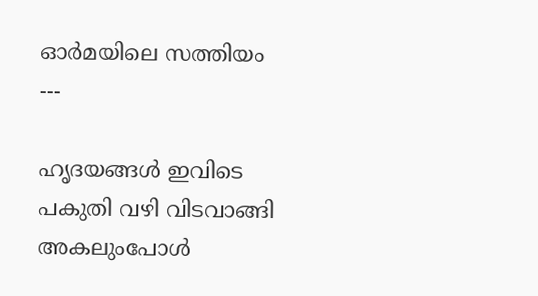ഓർമയിലെ സത്തിയം
---

ഹൃദയങ്ങൾ ഇവിടെ
പകുതി വഴി വിടവാങ്ങി
അകലുംപോൾ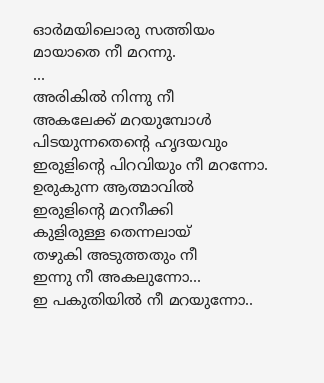ഓർമയിലൊരു സത്തിയം
മായാതെ നീ മറന്നു.
...
അരികിൽ നിന്നു നീ
അകലേക്ക് മറയുമ്പോൾ
പിടയുന്നതെന്റെ ഹൃദയവും
ഇരുളിന്റെ പിറവിയും നീ മറന്നോ.
ഉരുകുന്ന ആത്മാവിൽ
ഇരുളിന്റെ മറനീക്കി
കുളിരുള്ള തെന്നലായ്
തഴുകി അടുത്തതും നീ
ഇന്നു നീ അകലുന്നോ...
ഇ പകുതിയിൽ നീ മറയുന്നോ..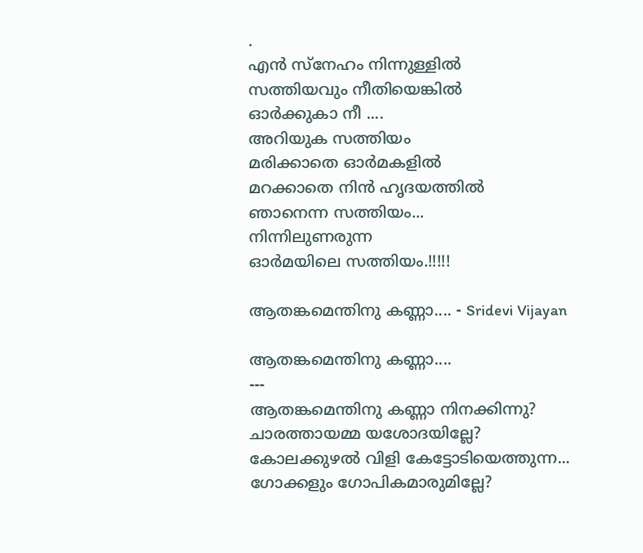.
എൻ സ്നേഹം നിന്നുള്ളിൽ
സത്തിയവും നീതിയെങ്കിൽ
ഓർക്കുകാ നീ ....
അറിയുക സത്തിയം
മരിക്കാതെ ഓർമകളിൽ
മറക്കാതെ നിൻ ഹൃദയത്തിൽ
ഞാനെന്ന സത്തിയം...
നിന്നിലുണരുന്ന
ഓർമയിലെ സത്തിയം.!!!!!

ആതങ്കമെന്തിനു കണ്ണാ.... - Sridevi Vijayan

ആതങ്കമെന്തിനു കണ്ണാ....
---
ആതങ്കമെന്തിനു കണ്ണാ നിനക്കിന്നു?
ചാരത്തായമ്മ യശോദയില്ലേ?
കോലക്കുഴല്‍ വിളി കേട്ടോടിയെത്തുന്ന...
ഗോക്കളും ഗോപികമാരുമില്ലേ?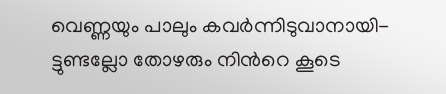വെണ്ണയും പാലും കവര്‍ന്നിടുവാനായി-
ട്ടുണ്ടല്ലോ തോഴരും നിന്‍റെ കൂടെ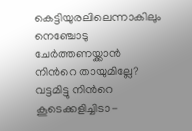കെട്ടിയുരലിലെന്നാകിലും നെഞ്ചോടു
ചേര്‍ത്തണയ്ക്കാന്‍ നിന്‍റെ തായുമില്ലേ?
വട്ടമിട്ടു നിന്‍റെ കൂടെക്കളിച്ചിടാ-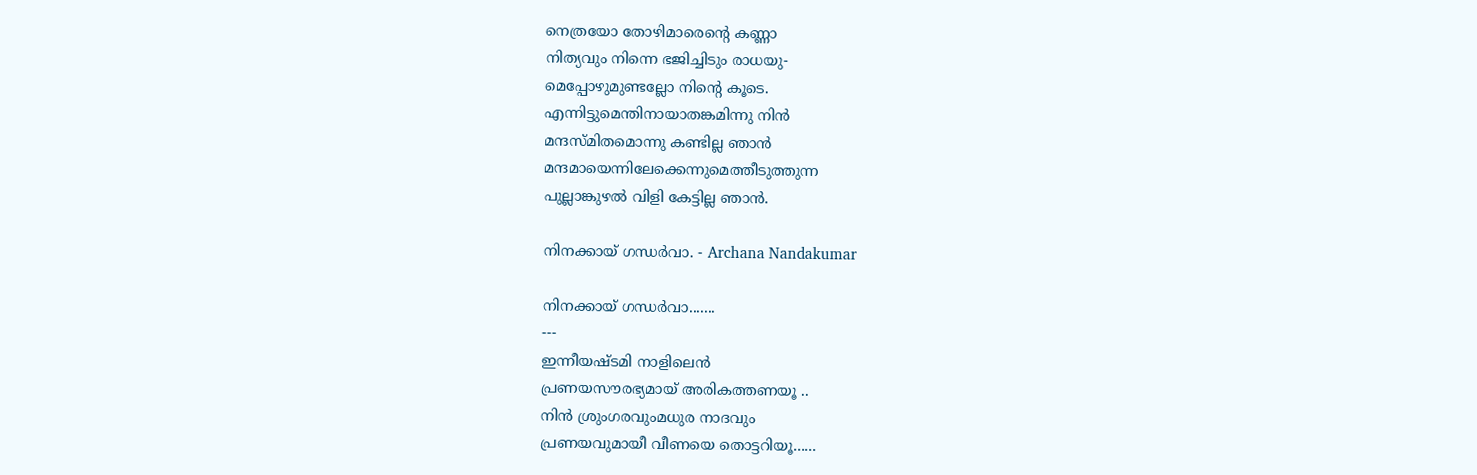നെത്രയോ തോഴിമാരെന്‍റെ കണ്ണാ
നിത്യവും നിന്നെ ഭജിച്ചിടും രാധയു-
മെപ്പോഴുമുണ്ടല്ലോ നിന്‍റെ കൂടെ.
എന്നിട്ടുമെന്തിനായാതങ്കമിന്നു നിന്‍
മന്ദസ്മിതമൊന്നു കണ്ടില്ല ഞാന്‍
മന്ദമായെന്നിലേക്കെന്നുമെത്തീടുത്തുന്ന
പുല്ലാങ്കുഴല്‍ വിളി കേട്ടില്ല ഞാന്‍.

നിനക്കായ്‌ ഗന്ധര്‍വാ. - Archana Nandakumar

നിനക്കായ്‌ ഗന്ധര്‍വാ.......
---
ഇന്നീയഷ്ടമി നാളിലെൻ
പ്രണയസൗരഭ്യമായ് അരികത്തണയൂ ..
നിൻ ശ്രുംഗരവുംമധുര നാദവും
പ്രണയവുമായീ വീണയെ തൊട്ടറിയൂ......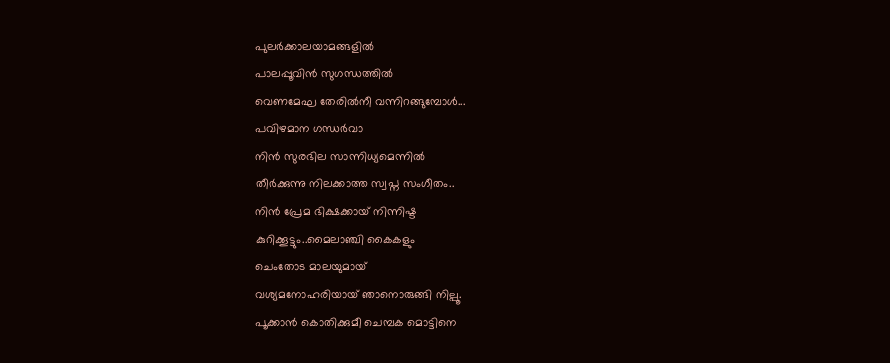പുലര്‍ക്കാലയാമങ്ങളിൽ
പാലപ്പൂവിൻ സുഗന്ധത്തിൽ
വെണമേഘ തേരിൽനീ വന്നിറങ്ങുമ്പോൾ...
പവിഴമാന ഗന്ധർവാ
നിൻ സുരഭില സാന്നിധ്യമെന്നിൽ
തീർക്കുന്നു നിലക്കാത്ത സ്വപ്ന സംഗീതം..
നിൻ പ്രേമ ഭിക്ഷക്കായ്‌ നിന്നിഷ്ട
കുറിക്കൂട്ടും..മൈലാഞ്ചി കൈകളും
ചെംതോട മാലയുമായ്
വശ്യമനോഹരിയായ് ഞാനൊരുങ്ങി നില്പൂ.
പൂക്കാൻ കൊതിക്കുമീ ചെമ്പക മൊട്ടിനെ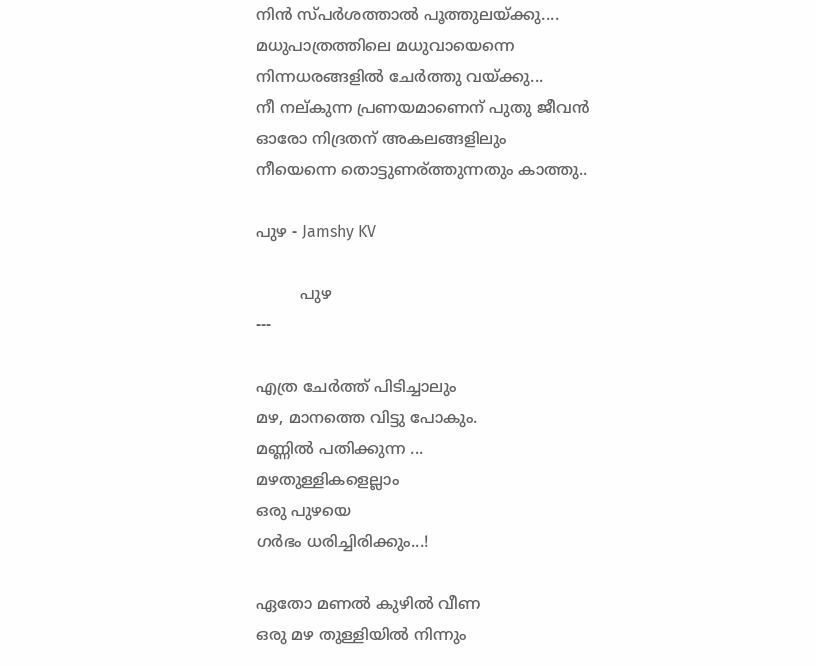നിൻ സ്പർശത്താൽ പൂത്തുലയ്ക്കു....
മധുപാത്രത്തിലെ മധുവായെന്നെ
നിന്നധരങ്ങളിൽ ചേർത്തു വയ്ക്കു...
നീ നല്കുന്ന പ്രണയമാണെന് പുതു ജീവന്‍
ഓരോ നിദ്രതന് അകലങ്ങളിലും
നീയെന്നെ തൊട്ടുണര്ത്തുന്നതും കാത്തു..

പുഴ - Jamshy KV

         പുഴ
---

എത്ര ചേർത്ത് പിടിച്ചാലും
മഴ, മാനത്തെ വിട്ടു പോകും.
മണ്ണിൽ പതിക്കുന്ന ...
മഴതുള്ളികളെല്ലാം
ഒരു പുഴയെ
ഗർഭം ധരിച്ചിരിക്കും...!

ഏതോ മണൽ കുഴിൽ വീണ
ഒരു മഴ തുള്ളിയിൽ നിന്നും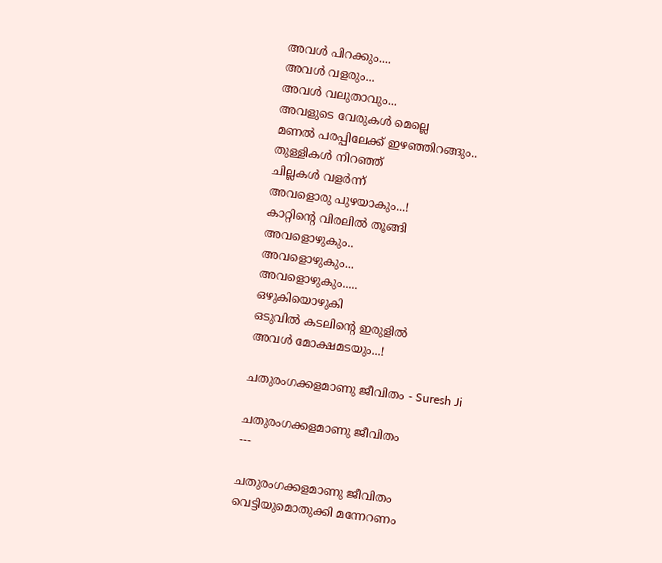അവൾ പിറക്കും....
അവൾ വളരും...
അവൾ വലുതാവും...
അവളുടെ വേരുകൾ മെല്ലെ
മണൽ പരപ്പിലേക്ക് ഇഴഞ്ഞിറങ്ങും..
തുള്ളികൾ നിറഞ്ഞ്
ചില്ലകൾ വളർന്ന്
അവളൊരു പുഴയാകും...!
കാറ്റിന്റെ വിരലിൽ തൂങ്ങി
അവളൊഴുകും..
അവളൊഴുകും...
അവളൊഴുകും.....
ഒഴുകിയൊഴുകി
ഒടുവിൽ കടലിന്റെ ഇരുളിൽ
അവൾ മോക്ഷമടയും...!

ചതുരംഗക്കളമാണു ജീവിതം - Suresh Ji

ചതുരംഗക്കളമാണു ജീവിതം
---

ചതുരംഗക്കളമാണു ജീവിതം
വെട്ടിയുമൊതുക്കി മന്നേറണം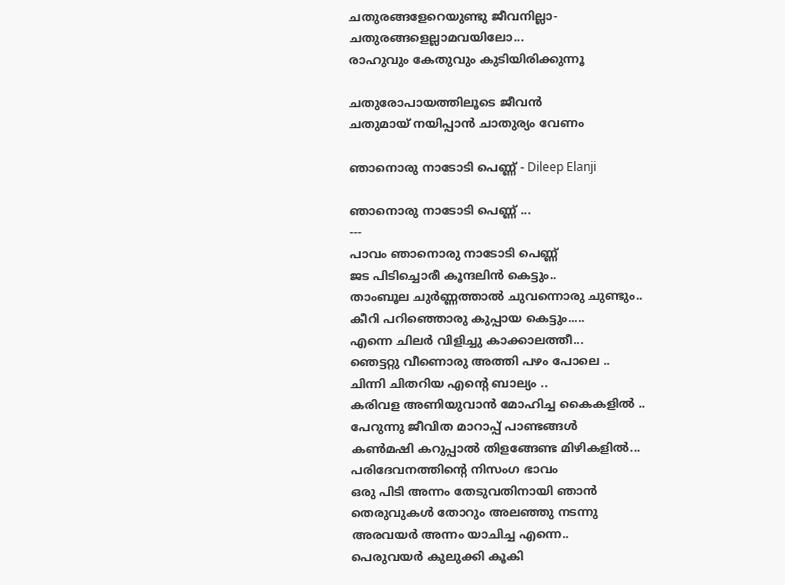ചതുരങ്ങളേറെയുണ്ടു ജീവനില്ലാ-
ചതുരങ്ങളെല്ലാമവയിലോ...
രാഹുവും കേതുവും കുടിയിരിക്കുന്നൂ

ചതുരോപായത്തിലൂടെ ജീവന്‍
ചതുമായ് നയിപ്പാന്‍ ചാതുര്യം വേണം

ഞാനൊരു നാടോടി പെണ്ണ് - Dileep Elanji

ഞാനൊരു നാടോടി പെണ്ണ് ...
---
പാവം ഞാനൊരു നാടോടി പെണ്ണ്
ജട പിടിച്ചൊരീ കൂന്ദലിൻ കെട്ടും..
താംബൂല ചുർണ്ണത്താൽ ചുവന്നൊരു ചുണ്ടും..
കീറി പറിഞ്ഞൊരു കുപ്പായ കെട്ടും.....
എന്നെ ചിലർ വിളിച്ചു കാക്കാലത്തീ...
ഞെട്ടറ്റു വീണൊരു അത്തി പഴം പോലെ ..
ചിന്നി ചിതറിയ എന്റെ ബാല്യം ..
കരിവള അണിയുവാൻ മോഹിച്ച കൈകളില്‍ ..
പേറുന്നു ജീവിത മാറാപ്പ് പാണ്ടങ്ങൾ
കൺമഷി കറുപ്പാൽ തിളങ്ങേണ്ട മിഴികളിൽ...
പരിദേവനത്തിന്റെ നിസംഗ ഭാവം
ഒരു പിടി അന്നം തേടുവതിനായി ഞാന്‍
തെരുവുകൾ തോറും അലഞ്ഞു നടന്നു
അരവയർ അന്നം യാചിച്ച എന്നെ..
പെരുവയർ കുലുക്കി കൂകി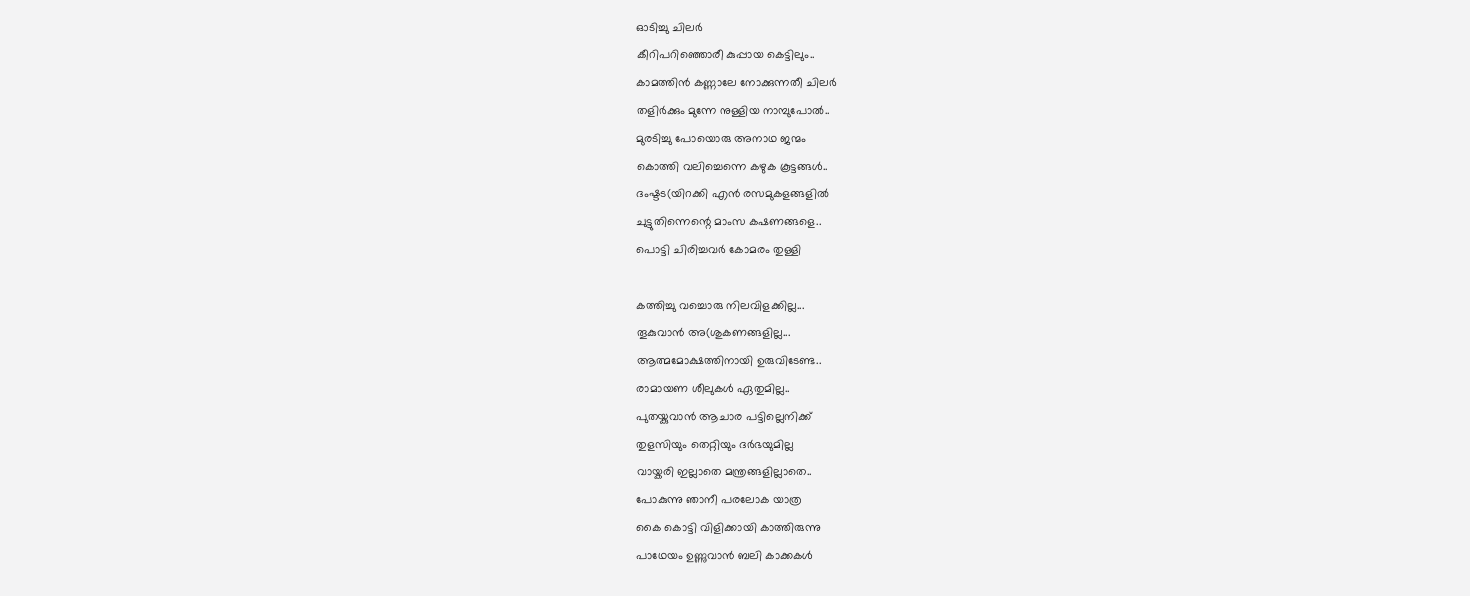ഓടിച്ചു ചിലര്‍
കീറിപറിഞ്ഞൊരീ കുപ്പായ കെട്ടിലും..
കാമത്തിൻ കണ്ണാലേ നോക്കുന്നതീ ചിലര്‍
തളിർക്കും മുന്നേ നുള്ളിയ നാമ്പുപോൽ..
മുരടിച്ചു പോയൊരു അനാഥ ജന്മം
കൊത്തി വലിച്ചെന്നെ കഴുക കൂട്ടങ്ങൾ..
ദംഷ്ടട(യിറക്കി എൻ രസമുകളങ്ങളിൽ
ചുട്ടുതിന്നെന്റെ മാംസ കഷണങ്ങളെ..
പൊട്ടി ചിരിച്ചവർ കോമരം തുള്ളി

കത്തിച്ചു വച്ചൊരു നിലവിളക്കില്ല...
തൂകുവാൻ അ(ശുകണങ്ങളില്ല...
ആത്മമോക്ഷത്തിനായി ഉരുവിടേണ്ട..
രാമായണ ശീലുകൾ ഏതുമില്ല..
പുതയ്കുവാൻ ആചാര പട്ടില്ലെനിക്ക്
തുളസിയും തെറ്റിയും ദർഭയുമില്ല
വായ്കരി ഇല്ലാതെ മന്ത്രങ്ങളില്ലാതെ..
പോകുന്നു ഞാനീ പരലോക യാത്ര
കൈ കൊട്ടി വിളിക്കായി കാത്തിരുന്നു
പാഥേയം ഉണ്ണുവാൻ ബലി കാക്കകൾ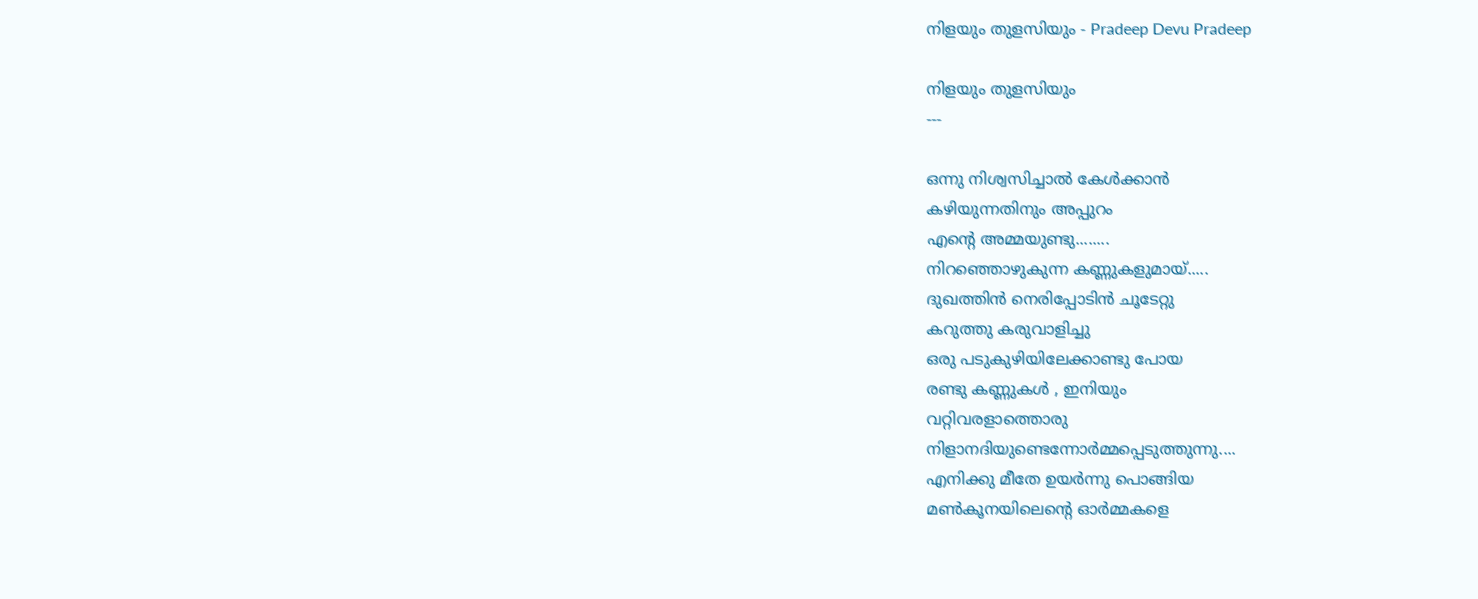നിളയും തുളസിയും - Pradeep Devu Pradeep

നിളയും തുളസിയും
---

ഒന്നു നിശ്വസിച്ചാല്‍ കേള്‍ക്കാന്‍
കഴിയുന്നതിനും അപ്പുറം
എന്‍റെ അമ്മയുണ്ടു........
നിറഞ്ഞൊഴുകുന്ന കണ്ണുകളുമായ്.....
ദുഖത്തിന്‍ നെരിപ്പോടിന്‍ ചൂടേറ്റു
കറുത്തു കരുവാളിച്ചു
ഒരു പടുകുഴിയിലേക്കാണ്ടു പോയ
രണ്ടു കണ്ണുകള്‍ , ഇനിയും
വറ്റിവരളാത്തൊരു
നിളാനദിയുണ്ടെന്നോര്‍മ്മപ്പെടുത്തുന്നു....
എനിക്കു മീതേ ഉയര്‍ന്നു പൊങ്ങിയ
മണ്‍കൂനയിലെന്‍റെ ഓര്‍മ്മകളെ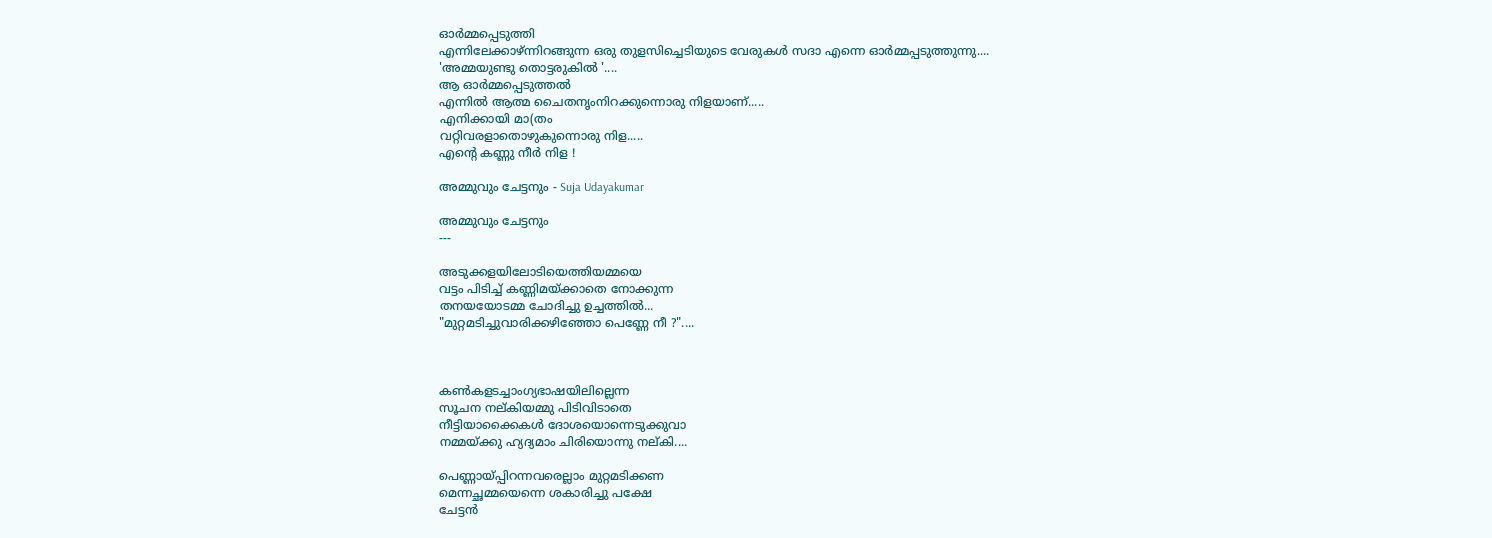ഓര്‍മ്മപ്പെടുത്തി
എന്നിലേക്കാഴ്ന്നിറങ്ങുന്ന ഒരു തുളസിച്ചെടിയുടെ വേരുകള്‍ സദാ എന്നെ ഓര്‍മ്മപ്പടുത്തുന്നു....
'അമ്മയുണ്ടു തൊട്ടരുകില്‍ '....
ആ ഓര്‍മ്മപ്പെടുത്തല്‍
എന്നില്‍ ആത്മ ചൈതനൃംനിറക്കുന്നൊരു നിളയാണ്.....
എനിക്കായി മാ(തം
വറ്റിവരളാതൊഴുകുന്നൊരു നിള.....
എന്‍റെ കണ്ണു നീര്‍ നിള !

അമ്മുവും ചേട്ടനും - Suja Udayakumar

അമ്മുവും ചേട്ടനും
---

അടുക്കളയിലോടിയെത്തിയമ്മയെ
വട്ടം പിടിച്ച് കണ്ണിമയ്ക്കാതെ നോക്കുന്ന
തനയയോടമ്മ ചോദിച്ചു ഉച്ചത്തില്‍...
"മുറ്റമടിച്ചുവാരിക്കഴിഞ്ഞോ പെണ്ണേ നീ ?"....



കണ്‍കളടച്ചാംഗ്യഭാഷയിലില്ലെന്ന
സൂചന നല്കിയമ്മു പിടിവിടാതെ
നീട്ടിയാക്കൈകള്‍ ദോശയൊന്നെടുക്കുവാ
നമ്മയ്ക്കു ഹ്യദ്യമാം ചിരിയൊന്നു നല്കി....

പെണ്ണായ്പ്പിറന്നവരെല്ലാം മുറ്റമടിക്കണ
മെന്നച്ഛമ്മയെന്നെ ശകാരിച്ചു പ‍ക്ഷേ
ചേട്ടന്‍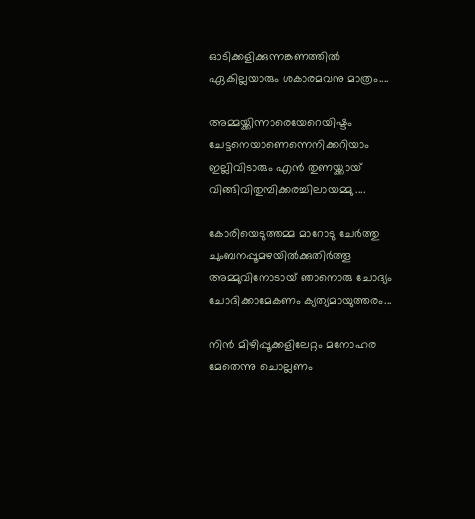ഓടിക്കളിക്കുന്നങ്കണത്തില്‍
ഏകില്ലയാരും ശകാരമവനു മാത്രം....

അമ്മയ്ക്കിന്നാരെയേറെയിഷ്ടം
ചേട്ടനെയാണെന്നെനിക്കറിയാം
ഇല്ലിവിടാരും എന്‍ തുണയ്ക്കായ്
വിങ്ങിവിതുമ്പിക്കരച്ചിലായമ്മു ....

കോരിയെടുത്തമ്മ മാറോടു ചേര്‍ത്തു
ചുംബനപ്പൂമഴയില്‍ക്കുതിര്‍ത്തൂ
അമ്മുവിനോടായ് ഞാനൊരു ചോദ്യം
ചോദിക്കാമേകണം ക്യത്യമായുത്തരം...

നിന്‍ മിഴിപ്പൂക്കളിലേറ്റം മനോഹര
മേതെന്നു ചൊല്ലണം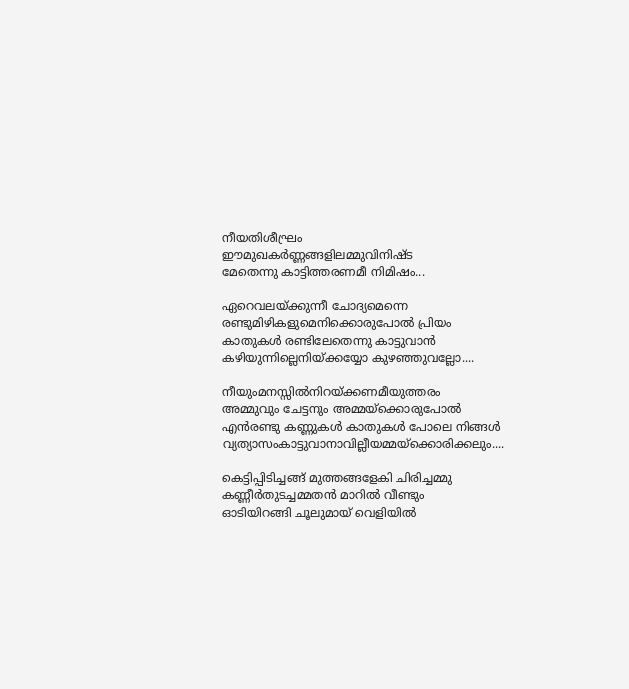നീയതിശീഘ്രം
ഈമുഖകര്‍ണ്ണങ്ങളിലമ്മുവിനിഷ്ട
മേതെന്നു കാട്ടിത്തരണമീ നിമിഷം...

ഏറെവലയ്ക്കുന്നീ ചോദ്യമെന്നെ
രണ്ടുമിഴികളുമെനിക്കൊരുപോല്‍ പ്രിയം
കാതുകള്‍ രണ്ടിലേതെന്നു കാട്ടുവാന്‍
കഴിയുന്നില്ലെനിയ്ക്കയ്യോ കുഴഞ്ഞുവല്ലോ....

നീയുംമനസ്സില്‍നിറയ്ക്കണമീയുത്തരം
അമ്മുവും ചേട്ടനും അമ്മയ്ക്കൊരുപോല്‍
എന്‍രണ്ടു കണ്ണുകള്‍ കാതുകള്‍ പോലെ നിങ്ങള്‍
വ്യത്യാസംകാട്ടുവാനാവില്ലീയമ്മയ്ക്കൊരിക്കലും....

കെട്ടിപ്പിടിച്ചങ്ങ് മുത്തങ്ങളേകി ചിരിച്ചമ്മു
കണ്ണീര്‍തുടച്ചമ്മതന്‍ മാറില്‍ വീണ്ടും
ഓടിയിറങ്ങി ചൂലുമായ് വെളിയില്‍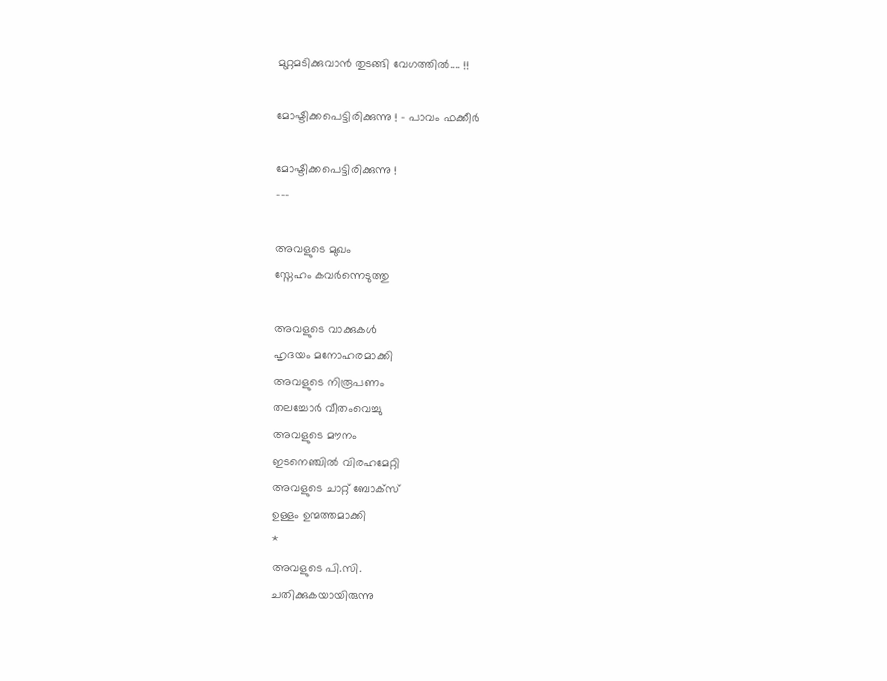മുറ്റമടിക്കുവാന്‍ തുടങ്ങി വേഗത്തില്‍.... !!

മോഷ്ടിക്കപെട്ടിരിക്കുന്നു ! - പാവം ഫക്കീർ

മോഷ്ടിക്കപെട്ടിരിക്കുന്നു !
---

അവളുടെ മുഖം
സ്നേഹം കവർന്നെടുത്തു

അവളുടെ വാക്കുകൾ
ഹൃദയം മനോഹരമാക്കി
അവളുടെ നിരൂപണം
തലച്ചോർ വീതംവെച്ചു
അവളുടെ മൗനം
ഇടനെഞ്ചിൽ വിരഹമേറ്റി
അവളുടെ ചാറ്റ് ബോക്സ്‌
ഉള്ളം ഉന്മത്തമാക്കി
*
അവളുടെ പി.സി.
ചതിക്കുകയായിരുന്നു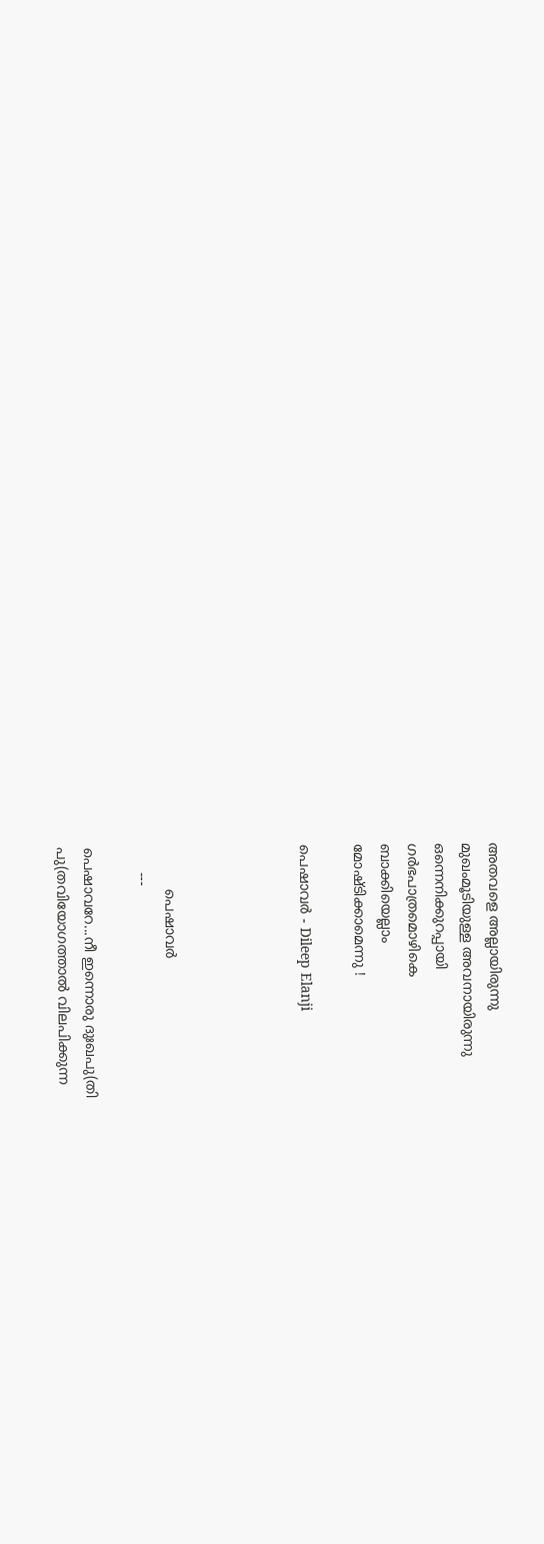അതവളെ അല്ലായിരുന്നു
മുഖംമൂടിയുള്ള അവനായിരുന്നു
ഒന്നെനിക്കുറപ്പായി
ഗർഭപാത്രമൊഴികെ
ബാക്കിയെല്ലാം
മോഷ്ടിക്കാമെന്നു !

പെഷാവർ - Dileep Elanji




          പെഷാവർ
      ---

പെഷാവറേ...നീ ഇന്നൊരു ദുഃഖപു(തി
പു(തവിയോഗത്താൽ വിലപിക്കുന്ന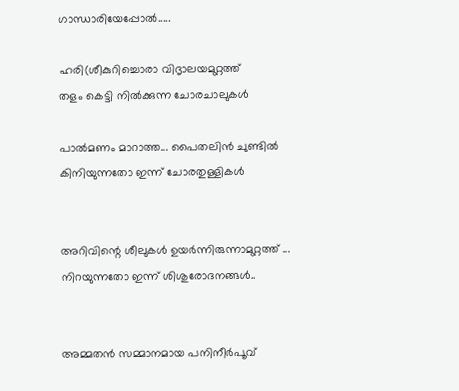ഗാന്ധാരിയേപ്പോൽ.....

ഹരി(ശീകുറിച്ചൊരാ വിദൃാലയമുറ്റത്ത്
തളം കെട്ടി നിൽക്കുന്ന ചോരചാലുകൾ

പാൽമണം മാറാത്ത... പൈതലിൻ ചുണ്ടില്‍
കിനിയുന്നതോ ഇന്ന് ചോരതുള്ളികൾ


അറിവിന്റെ ശീലുകൾ ഉയർന്നിരുന്നാമുറ്റത്ത് ...
നിറയുന്നതോ ഇന്ന് ശിശുരോദനങ്ങൾ..


അമ്മതൻ സമ്മാനമായ പനിനീർപൂവ്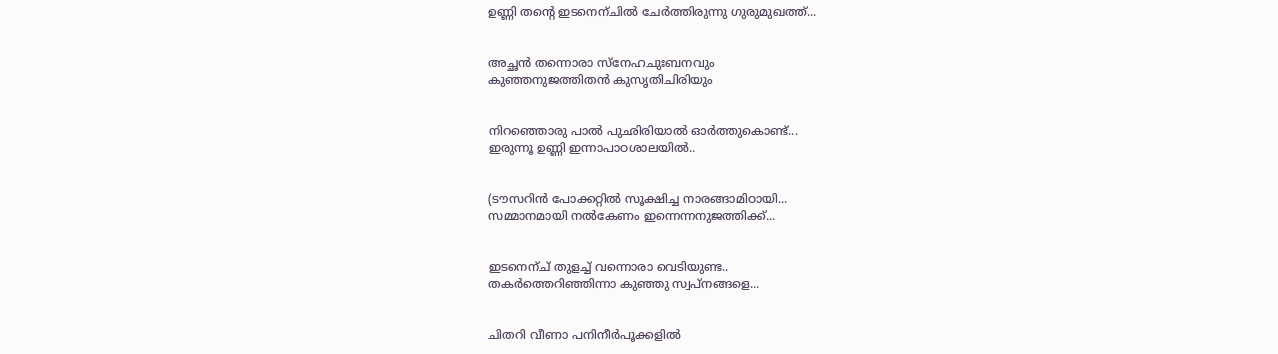ഉണ്ണി തന്റെ ഇടനെന്ചിൽ ചേർത്തിരുന്നു ഗുരുമുഖത്ത്...


അച്ഛന്‍ തന്നൊരാ സ്നേഹചുഃബനവും
കുഞ്ഞനുജത്തിതൻ കുസൃതിചിരിയും


നിറഞ്ഞൊരു പാൽ പുഛിരിയാൽ ഓർത്തുകൊണ്ട്...
ഇരുന്നൂ ഉണ്ണി ഇന്നാപാഠശാലയിൽ..


(ടൗസറിൻ പോക്കറ്റില്‍ സൂക്ഷിച്ച നാരങ്ങാമിഠായി...
സമ്മാനമായി നൽകേണം ഇന്നെന്നനുജത്തിക്ക്...


ഇടനെന്ച് തുളച്ച് വന്നൊരാ വെടിയുണ്ട..
തകർത്തെറിഞ്ഞിന്നാ കുഞ്ഞു സ്വപ്നങ്ങളെ...


ചിതറി വീണാ പനിനീർപൂക്കളിൽ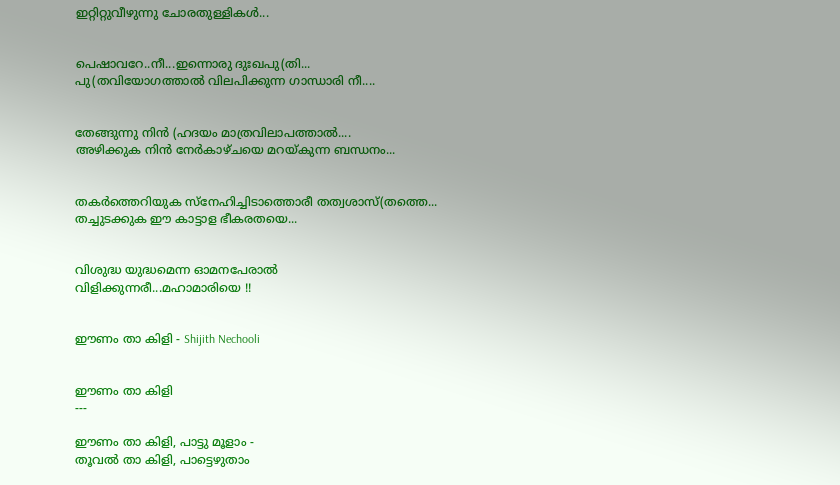ഇറ്റിറ്റുവീഴുന്നു ചോരതുള്ളികൾ...


പെഷാവറേ..നീ...ഇന്നൊരു ദുഃഖപു(തി...
പു(തവിയോഗത്താൽ വിലപിക്കുന്ന ഗാന്ധാരി നീ....


തേങ്ങുന്നു നിൻ (ഹദയം മാത്രവിലാപത്താൽ....
അഴിക്കുക നിൻ നേർകാഴ്ചയെ മറയ്കുന്ന ബന്ധനം...


തകര്‍ത്തെറിയുക സ്നേഹിച്ചിടാത്തൊരീ തത്വശാസ്(തത്തെ...
തച്ചുടക്കുക ഈ കാട്ടാള ഭീകരതയെ...


വിശുദ്ധ യുദ്ധമെന്ന ഓമനപേരാൽ
വിളിക്കുന്നരീ...മഹാമാരിയെ !!


ഈണം താ കിളി - Shijith Nechooli


ഈണം താ കിളി
---

ഈണം താ കിളി, പാട്ടു മൂളാം -
തൂവല്‍ താ കിളി, പാട്ടെഴുതാം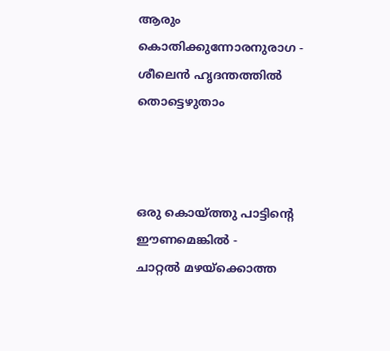ആരും കൊതിക്കുന്നോരനുരാഗ -
ശീലെന്‍ ഹൃദന്തത്തില്‍ തൊട്ടെഴുതാം



ഒരു കൊയ്ത്തു പാട്ടിന്‍റെ ഈണമെങ്കില്‍ -
ചാറ്റല്‍ മഴയ്ക്കൊത്ത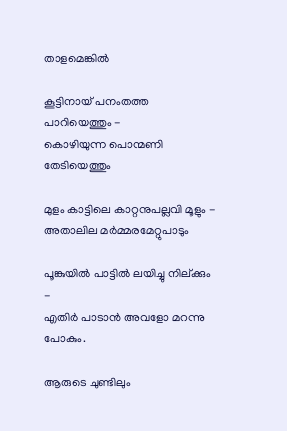താളമെങ്കില്‍

കൂട്ടിനായ് പനംതത്ത പാറിയെത്തും -
കൊഴിയുന്ന പൊന്മണി തേടിയെത്തും

മുളം കാട്ടിലെ കാറ്റനുപല്ലവി മൂളും -
അതാലില മര്‍മ്മരമേറ്റുപാടും

പൂങ്കുയില്‍ പാട്ടില്‍ ലയിച്ചു നില്ക്കും -
എതിര്‍ പാടാന്‍ അവളോ മറന്നു പോകും.

ആരുടെ ചുണ്ടിലും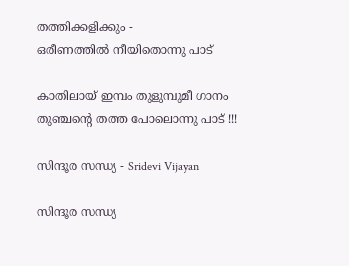തത്തിക്കളിക്കും -
ഒരീണത്തില്‍ നീയിതൊന്നു പാട്

കാതിലായ് ഇമ്പം തുളുമ്പുമീ ഗാനം
തുഞ്ചന്‍റെ തത്ത പോലൊന്നു പാട് !!!

സിന്ദൂര സന്ധ്യ - Sridevi Vijayan

സിന്ദൂര സന്ധ്യ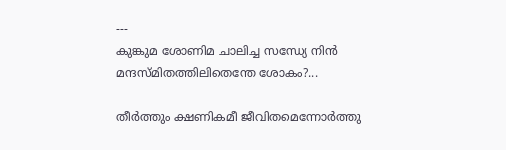---
കുങ്കുമ ശോണിമ ചാലിച്ച സന്ധ്യേ നിന്‍
മന്ദസ്മിതത്തിലിതെന്തേ ശോകം?...

തീര്‍ത്തും ക്ഷണികമീ ജീവിതമെന്നോര്‍ത്തു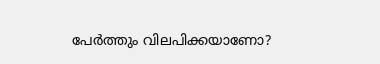പേര്‍ത്തും വിലപിക്കയാണോ?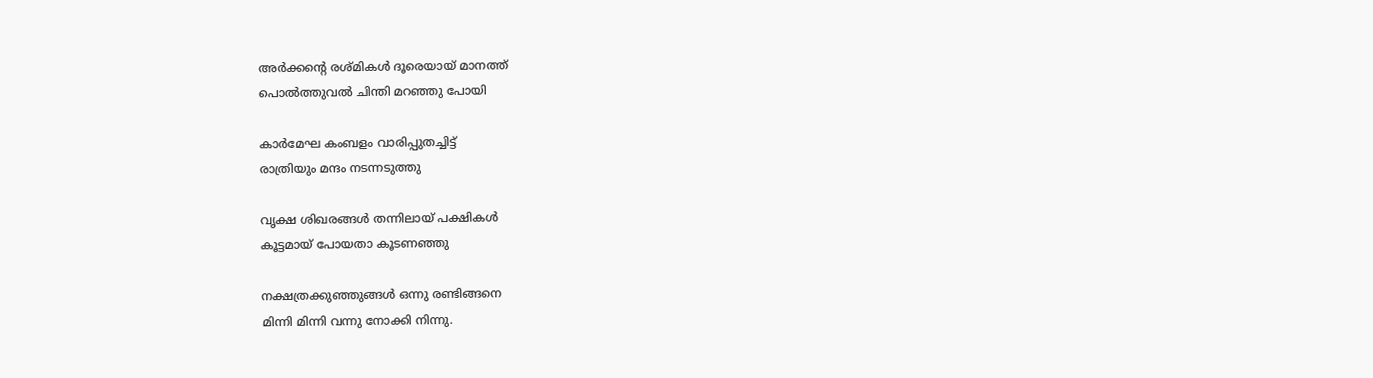അര്‍ക്കന്‍റെ രശ്മികള്‍ ദൂരെയായ് മാനത്ത്
പൊല്‍ത്തുവല്‍ ചിന്തി മറഞ്ഞു പോയി

കാര്‍മേഘ കംബളം വാരിപ്പുതച്ചിട്ട്
രാത്രിയും മന്ദം നടന്നടുത്തു

വൃക്ഷ ശിഖരങ്ങള്‍ തന്നിലായ് പക്ഷികള്‍
കൂട്ടമായ്‌ പോയതാ കൂടണഞ്ഞു

നക്ഷത്രക്കുഞ്ഞുങ്ങള്‍ ഒന്നു രണ്ടിങ്ങനെ
മിന്നി മിന്നി വന്നു നോക്കി നിന്നു.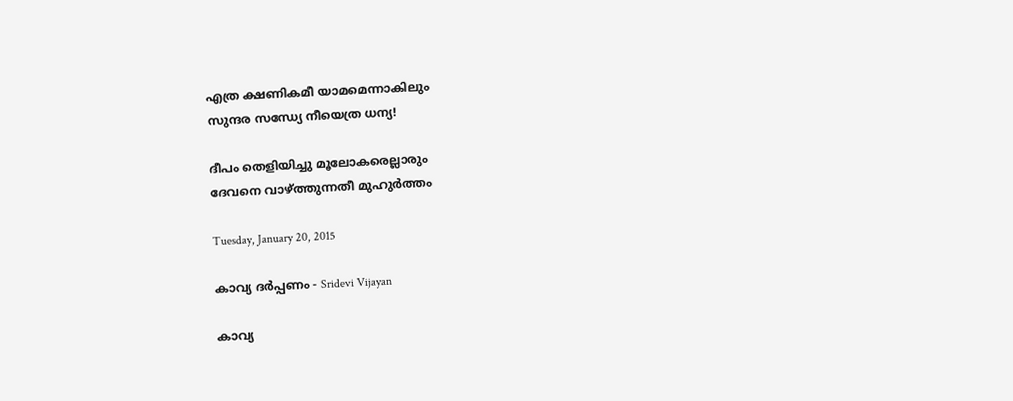എത്ര ക്ഷണികമീ യാമമെന്നാകിലും
സുന്ദര സന്ധ്യേ നീയെത്ര ധന്യ!

ദീപം തെളിയിച്ചു മൂലോകരെല്ലാരും
ദേവനെ വാഴ്ത്തുന്നതീ മുഹുര്‍ത്തം

Tuesday, January 20, 2015

കാവ്യ ദര്‍പ്പണം - Sridevi Vijayan

കാവ്യ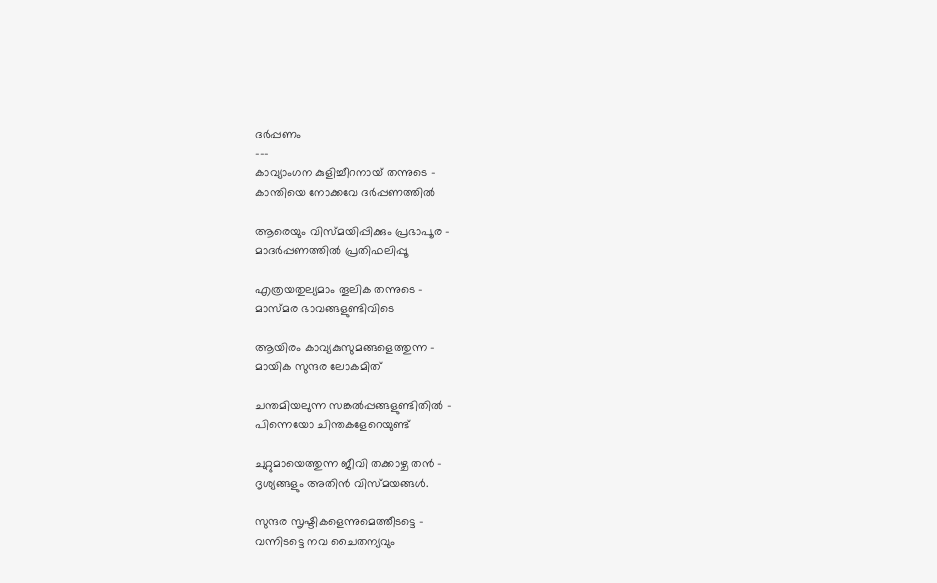ദര്‍പ്പണം
---
കാവ്യാംഗന കുളിച്ചീറനായ് തന്നുടെ -
കാന്തിയെ നോക്കവേ ദര്‍പ്പണത്തില്‍

ആരെയും വിസ്മയിപ്പിക്കും പ്രഭാപൂര -
മാദര്‍പ്പണത്തില്‍ പ്രതിഫലിപ്പൂ

എത്രയതുല്യമാം തൂലിക തന്നുടെ -
മാസ്മര ഭാവങ്ങളുണ്ടിവിടെ

ആയിരം കാവ്യകുസുമങ്ങളെത്തുന്ന -
മായിക സുന്ദര ലോകമിത്

ചന്തമിയലുന്ന സങ്കല്‍പ്പങ്ങളുണ്ടിതില്‍ -
പിന്നെയോ ചിന്തകളേറെയുണ്ട്

ചുറ്റുമായെത്തുന്ന ജീവി തക്കാഴ്ച തന്‍ -
ദൃശ്യങ്ങളും അതിന്‍ വിസ്മയങ്ങള്‍.

സുന്ദര സൃഷ്ടികളെന്നുമെത്തീടട്ടെ -
വന്നിടട്ടെ നവ ചൈതന്യവും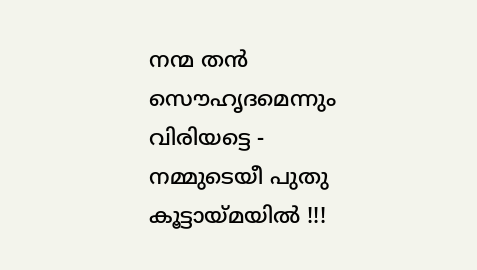നന്മ തന്‍ സൌഹൃദമെന്നും വിരിയട്ടെ -
നമ്മുടെയീ പുതു കൂട്ടായ്മയില്‍ !!!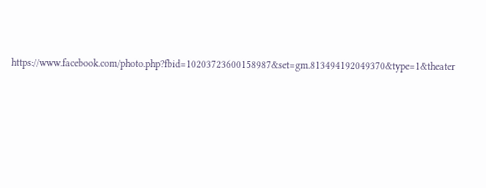https://www.facebook.com/photo.php?fbid=10203723600158987&set=gm.813494192049370&type=1&theater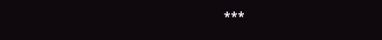***